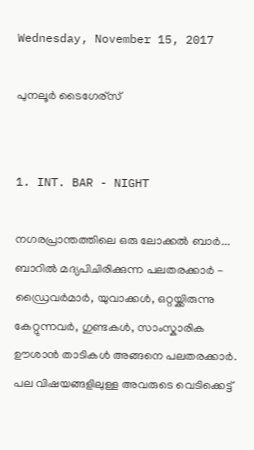Wednesday, November 15, 2017

പുനലൂര്‍ ടൈഗേര്സ്


1. INT. BAR - NIGHT

നഗരപ്രാന്തത്തിലെ ഒരു ലോക്കല്‍ ബാര്‍... ബാറില്‍ മദ്യപിചിരിക്കുന്ന പലതരക്കാര്‍ -  ഡ്രൈവര്‍മാര്‍, യുവാക്കള്‍, ഒറ്റയ്ക്കിരുന്നു  കേറ്റുന്നവര്‍, ഗുണ്ടകള്‍, സാംസ്കാരിക ഊശാന്‍ താടികള്‍ അങ്ങനെ പലതരക്കാര്‍. പല വിഷയങ്ങളിലുള്ള അവരുടെ വെടിക്കെട്ട്‌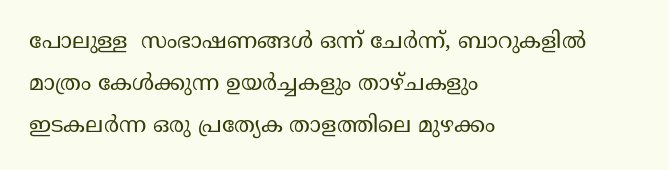പോലുള്ള  സംഭാഷണങ്ങള്‍ ഒന്ന് ചേര്‍ന്ന്, ബാറുകളില്‍ മാത്രം കേള്‍ക്കുന്ന ഉയര്‍ച്ചകളും താഴ്ചകളും ഇടകലര്‍ന്ന ഒരു പ്രത്യേക താളത്തിലെ മുഴക്കം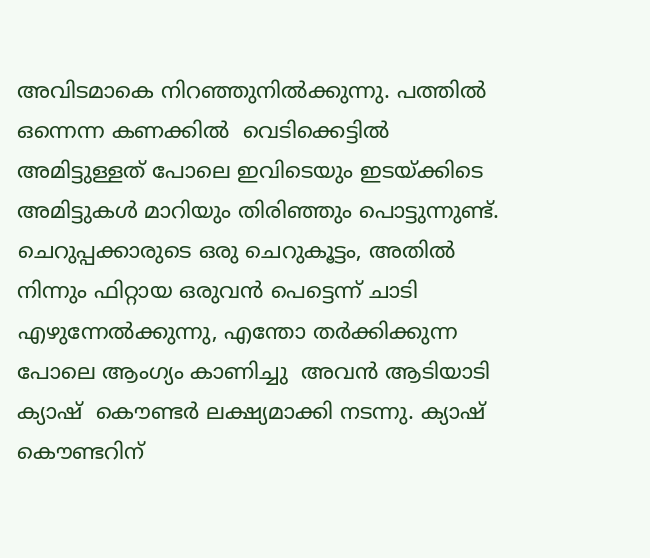അവിടമാകെ നിറഞ്ഞുനില്‍ക്കുന്നു. പത്തില്‍ ഒന്നെന്ന കണക്കില്‍  വെടിക്കെട്ടില്‍ അമിട്ടുള്ളത് പോലെ ഇവിടെയും ഇടയ്ക്കിടെ അമിട്ടുകള്‍ മാറിയും തിരിഞ്ഞും പൊട്ടുന്നുണ്ട്.
ചെറുപ്പക്കാരുടെ ഒരു ചെറുകൂട്ടം, അതില്‍ നിന്നും ഫിറ്റായ ഒരുവന്‍ പെട്ടെന്ന്‍ ചാടി എഴുന്നേല്‍ക്കുന്നു, എന്തോ തര്‍ക്കിക്കുന്ന പോലെ ആംഗ്യം കാണിച്ചു  അവന്‍ ആടിയാടി ക്യാഷ്  കൌണ്ടര്‍ ലക്ഷ്യമാക്കി നടന്നു. ക്യാഷ് കൌണ്ടറിന്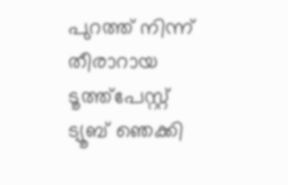പുറത്ത് നിന്ന് തീരാറായ ടൂത്ത്‌പേസ്റ്റ്‌ ട്യൂബ് ഞെക്കി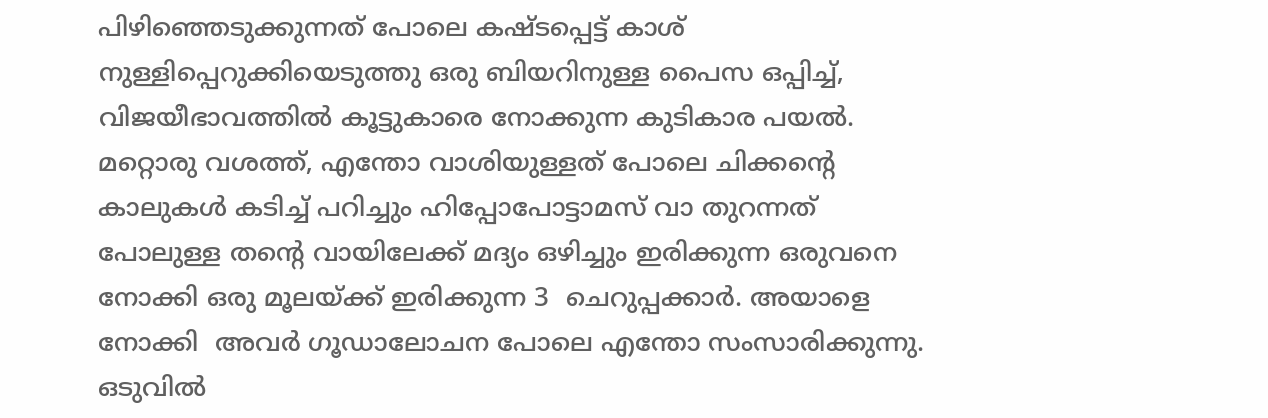പിഴിഞ്ഞെടുക്കുന്നത് പോലെ കഷ്ടപ്പെട്ട് കാശ് നുള്ളിപ്പെറുക്കിയെടുത്തു ഒരു ബിയറിനുള്ള പൈസ ഒപ്പിച്ച്, വിജയീഭാവത്തില്‍ കൂട്ടുകാരെ നോക്കുന്ന കുടികാര പയല്‍.
മറ്റൊരു വശത്ത്‌, എന്തോ വാശിയുള്ളത് പോലെ ചിക്കന്റെ കാലുകള്‍ കടിച്ച് പറിച്ചും ഹിപ്പോപോട്ടാമസ് വാ തുറന്നത് പോലുള്ള തന്റെ വായിലേക്ക് മദ്യം ഒഴിച്ചും ഇരിക്കുന്ന ഒരുവനെ നോക്കി ഒരു മൂലയ്ക്ക് ഇരിക്കുന്ന 3  ചെറുപ്പക്കാര്‍. അയാളെ നോക്കി  അവര്‍ ഗൂഡാലോചന പോലെ എന്തോ സംസാരിക്കുന്നു. ഒടുവില്‍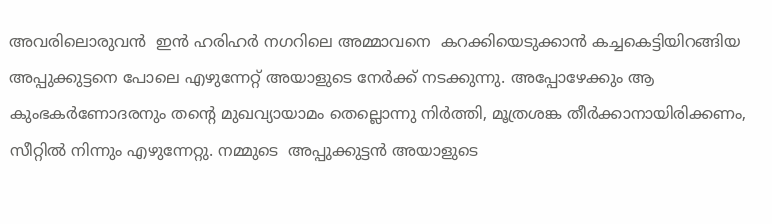അവരിലൊരുവന്‍  ഇന്‍ ഹരിഹര്‍ നഗറിലെ അമ്മാവനെ  കറക്കിയെടുക്കാന്‍ കച്ചകെട്ടിയിറങ്ങിയ അപ്പുക്കുട്ടനെ പോലെ എഴുന്നേറ്റ് അയാളുടെ നേര്‍ക്ക്‌ നടക്കുന്നു. അപ്പോഴേക്കും ആ കുംഭകര്‍ണോദരനും തന്റെ മുഖവ്യായാമം തെല്ലൊന്നു നിര്‍ത്തി, മൂത്രശങ്ക തീര്‍ക്കാനായിരിക്കണം, സീറ്റില്‍ നിന്നും എഴുന്നേറ്റു. നമ്മുടെ  അപ്പുക്കുട്ടന്‍ അയാളുടെ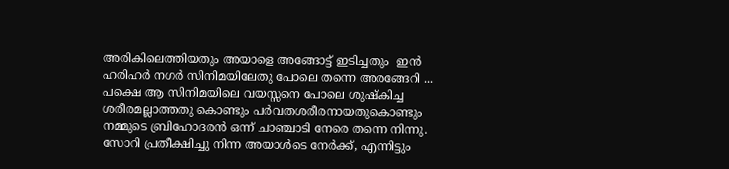അരികിലെത്തിയതും അയാളെ അങ്ങോട്ട്‌ ഇടിച്ചതും  ഇന്‍  ഹരിഹര്‍ നഗര്‍ സിനിമയിലേതു പോലെ തന്നെ അരങ്ങേറി ... പക്ഷെ ആ സിനിമയിലെ വയസ്സനെ പോലെ ശുഷ്കിച്ച ശരീരമല്ലാത്തതു കൊണ്ടും പര്‍വതശരീരനായതുകൊണ്ടും നമ്മുടെ ബ്രിഹോദരന്‍ ഒന്ന്‍ ചാഞ്ചാടി നേരെ തന്നെ നിന്നു. സോറി പ്രതീക്ഷിച്ചു നിന്ന അയാള്‍ടെ നേര്‍ക്ക്‌, എന്നിട്ടും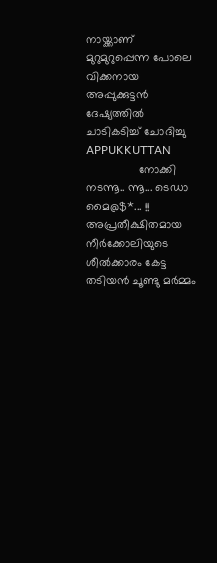നായ്ക്കാണ് മുറുമുറുപ്പെന്ന പോലെ വിക്കനായ അപ്പുക്കുട്ടന്‍ ദേഷ്യത്തില്‍ ചാടികടിച്ച് ചോദിച്ചു
APPUKKUTTAN
                നോക്കി നടന്നൂ.. ന്നൂ... ടെഡാ മൈ@$*... !!
അപ്രതീക്ഷിതമായ നീര്‍ക്കോലിയുടെ ശീല്‍ക്കാരം കേട്ട തടിയന്‍ ചൂണ്ടു മര്‍മ്മം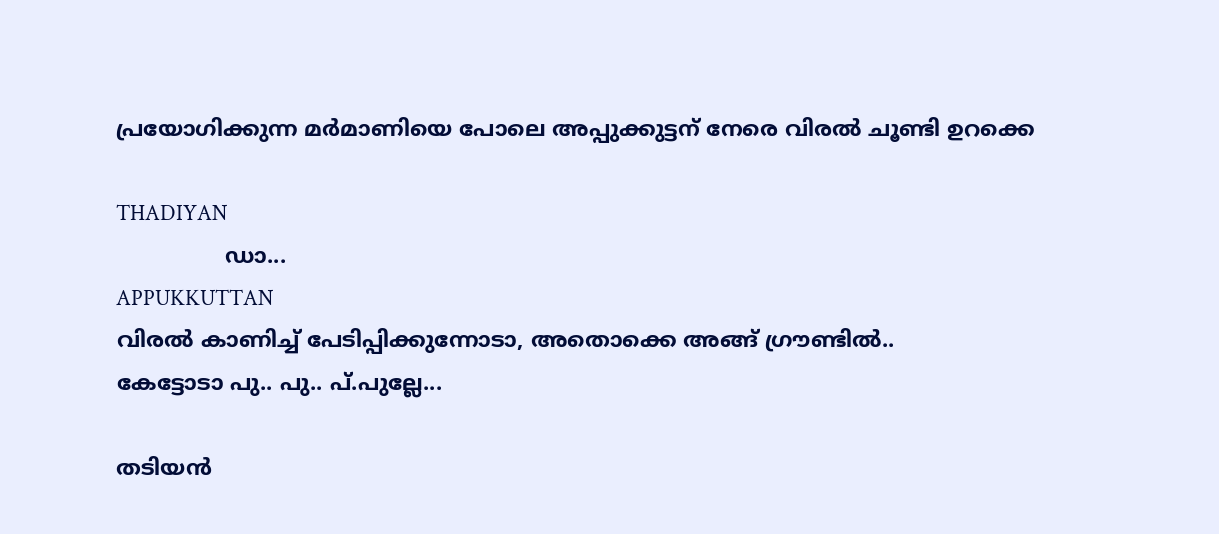പ്രയോഗിക്കുന്ന മര്‍മാണിയെ പോലെ അപ്പുക്കുട്ടന് നേരെ വിരല്‍ ചൂണ്ടി ഉറക്കെ

THADIYAN
                ഡാ...
APPUKKUTTAN
വിരല്‍ കാണിച്ച് പേടിപ്പിക്കുന്നോടാ, അതൊക്കെ അങ്ങ് ഗ്രൗണ്ടില്‍..
കേട്ടോടാ പു.. പു.. പ്.പുല്ലേ...

തടിയന്‍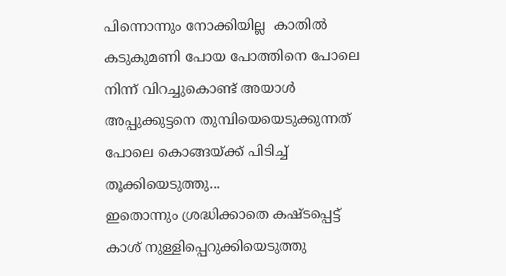പിന്നൊന്നും നോക്കിയില്ല  കാതില്‍ കടുകുമണി പോയ പോത്തിനെ പോലെ നിന്ന് വിറച്ചുകൊണ്ട് അയാള്‍ അപ്പുക്കുട്ടനെ തുമ്പിയെയെടുക്കുന്നത് പോലെ കൊങ്ങയ്ക്ക് പിടിച്ച് തൂക്കിയെടുത്തു...
ഇതൊന്നും ശ്രദ്ധിക്കാതെ കഷ്ടപ്പെട്ട് കാശ് നുള്ളിപ്പെറുക്കിയെടുത്തു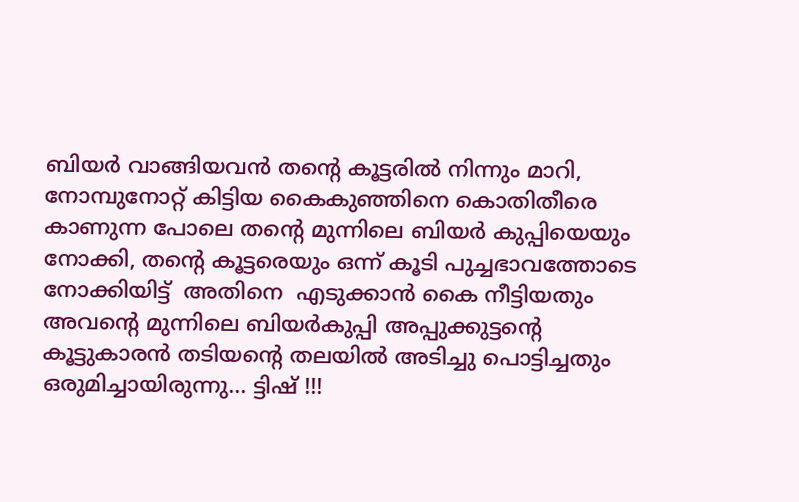ബിയര്‍ വാങ്ങിയവന്‍ തന്റെ കൂട്ടരില്‍ നിന്നും മാറി, നോമ്പുനോറ്റ്‌ കിട്ടിയ കൈകുഞ്ഞിനെ കൊതിതീരെ കാണുന്ന പോലെ തന്റെ മുന്നിലെ ബിയര്‍ കുപ്പിയെയും നോക്കി, തന്റെ കൂട്ടരെയും ഒന്ന് കൂടി പുച്ചഭാവത്തോടെ നോക്കിയിട്ട്  അതിനെ  എടുക്കാന്‍ കൈ നീട്ടിയതും അവന്റെ മുന്നിലെ ബിയര്‍കുപ്പി അപ്പുക്കുട്ടന്റെ  കൂട്ടുകാരന്‍ തടിയന്റെ തലയില്‍ അടിച്ചു പൊട്ടിച്ചതും ഒരുമിച്ചായിരുന്നു... ട്ടിഷ് !!!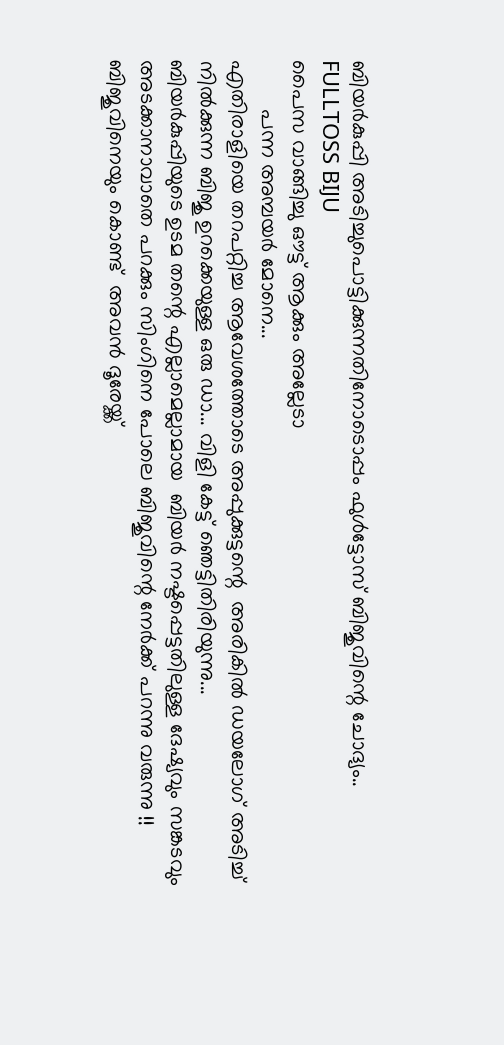ബിയര്‍കുപ്പി അടിച്ചുപൊട്ടിക്കുന്നതിനോടൊപ്പം ഫുള്‍ട്ടോസ് ബിജുവിന്റെ ചോദ്യം..
FULLTOSS BIJU
പൈസ വാങ്ങിച്ചു ഔട്ട്‌ ആക്കും അല്ലേടാ
        പന്ന അമ്പയര്‍ മോനെ...
എതിരാളിയെ തറപറ്റിച്ച ആവേശത്തോടെ അപ്പുക്കുട്ടന്റെ  അരികില്‍ ഡയലോഗ് അടിച്ച്  നില്‍ക്കുന്ന ബിജു ഉറക്കെയുള്ള ഒരു ഡാ... വിളി കേട്ട് ഞെട്ടിതിരിയുന്നു...
ബിയര്‍കുപ്പിയുടെ ഉടമ തന്റെ എല്ലാമെല്ലാമായ  ബിയര്‍ നഷ്ടപ്പെട്ടതിലുള്ള ദേഷ്യവും സങ്കടവും അടക്കാനാവാതെ പറക്കും സിംഗിനെ പോലെ ബിജുവിന്റെ നേര്‍ക്ക്‌ പറന്നു വരുന്നു !!
ബിജുവിനെയും കൊണ്ട്  അവന്‍ ദൂരേയ്ക്ക്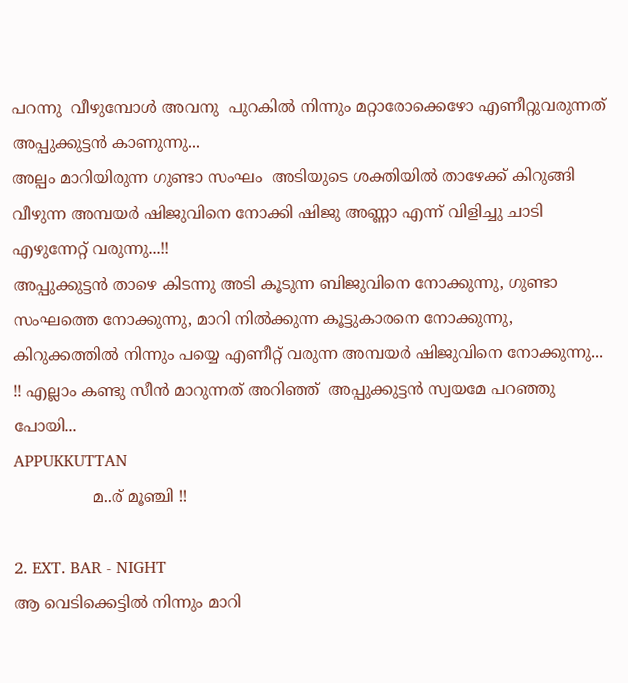പറന്നു  വീഴുമ്പോള്‍ അവനു  പുറകില്‍ നിന്നും മറ്റാരോക്കെഴോ എണീറ്റുവരുന്നത്  അപ്പുക്കുട്ടന്‍ കാണുന്നു...
അല്പം മാറിയിരുന്ന ഗുണ്ടാ സംഘം  അടിയുടെ ശക്തിയില്‍ താഴേക്ക്‌ കിറുങ്ങി വീഴുന്ന അമ്പയര്‍ ഷിജുവിനെ നോക്കി ഷിജു അണ്ണാ എന്ന് വിളിച്ചു ചാടി എഴുന്നേറ്റ് വരുന്നു...!!
അപ്പുക്കുട്ടന്‍ താഴെ കിടന്നു അടി കൂടുന്ന ബിജുവിനെ നോക്കുന്നു, ഗുണ്ടാ സംഘത്തെ നോക്കുന്നു, മാറി നില്‍ക്കുന്ന കൂട്ടുകാരനെ നോക്കുന്നു, കിറുക്കത്തില്‍ നിന്നും പയ്യെ എണീറ്റ്‌ വരുന്ന അമ്പയര്‍ ഷിജുവിനെ നോക്കുന്നു... !! എല്ലാം കണ്ടു സീന്‍ മാറുന്നത് അറിഞ്ഞ്  അപ്പുക്കുട്ടന്‍ സ്വയമേ പറഞ്ഞു പോയി...
APPUKKUTTAN
                മ..ര് മൂഞ്ചി !!

2. EXT. BAR - NIGHT
ആ വെടിക്കെട്ടില്‍ നിന്നും മാറി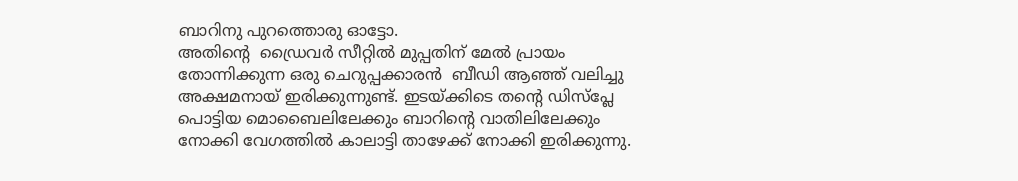ബാറിനു പുറത്തൊരു ഓട്ടോ.
അതിന്റെ  ഡ്രൈവര്‍ സീറ്റില്‍ മുപ്പതിന് മേല്‍ പ്രായം തോന്നിക്കുന്ന ഒരു ചെറുപ്പക്കാരന്‍  ബീഡി ആഞ്ഞ് വലിച്ചു അക്ഷമനായ് ഇരിക്കുന്നുണ്ട്‌. ഇടയ്ക്കിടെ തന്റെ ഡിസ്പ്ലേ പൊട്ടിയ മൊബൈലിലേക്കും ബാറിന്റെ വാതിലിലേക്കും നോക്കി വേഗത്തില്‍ കാലാട്ടി താഴേക്ക് നോക്കി ഇരിക്കുന്നു.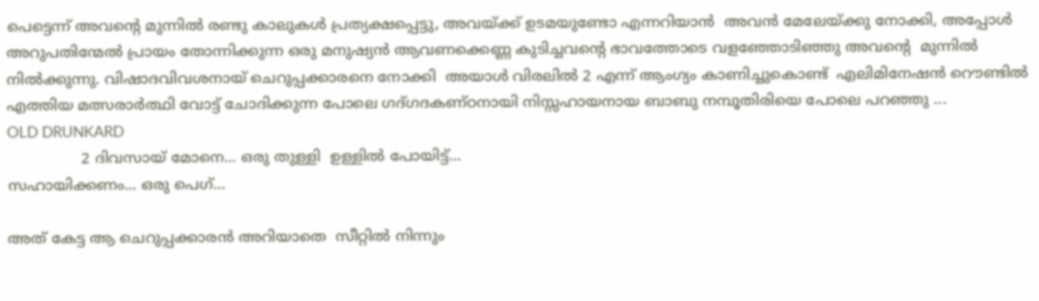പെട്ടെന്ന് അവന്റെ മുന്നില്‍ രണ്ടു കാലുകള്‍ പ്രത്യക്ഷപ്പെട്ടു, അവയ്ക്ക് ഉടമയുണ്ടോ എന്നറിയാന്‍  അവന്‍ മേലേയ്ക്കു നോക്കി, അപ്പോള്‍ അറുപതിന്മേല്‍ പ്രായം തോന്നിക്കുന്ന ഒരു മനുഷ്യന്‍ ആവണക്കെണ്ണ കുടിച്ചവന്റെ ഭാവത്തോടെ വളഞ്ഞോടിഞ്ഞു അവന്റെ  മുന്നില്‍ നില്‍ക്കുന്നു. വിഷാദവിവശനായ്‌ ചെറുപ്പക്കാരനെ നോക്കി  അയാള്‍ വിരലില്‍ 2 എന്ന് ആംഗ്യം കാണിച്ചുകൊണ്ട്  എലിമിനേഷന്‍ റൌണ്ടില്‍ എത്തിയ മത്സരാര്‍ത്ഥി വോട്ട് ചോദിക്കുന്ന പോലെ ഗദ്ഗദകണ്ഠനായി നിസ്സഹായനായ ബാബു നമ്പൂതിരിയെ പോലെ പറഞ്ഞു ...
OLD DRUNKARD
                2 ദിവസായ് മോനെ... ഒരു തുള്ളി  ഉള്ളില്‍ പോയിട്ട്...
സഹായിക്കണം... ഒരു പെഗ്...

അത് കേട്ട ആ ചെറുപ്പക്കാരന്‍ അറിയാതെ  സീറ്റില്‍ നിന്നും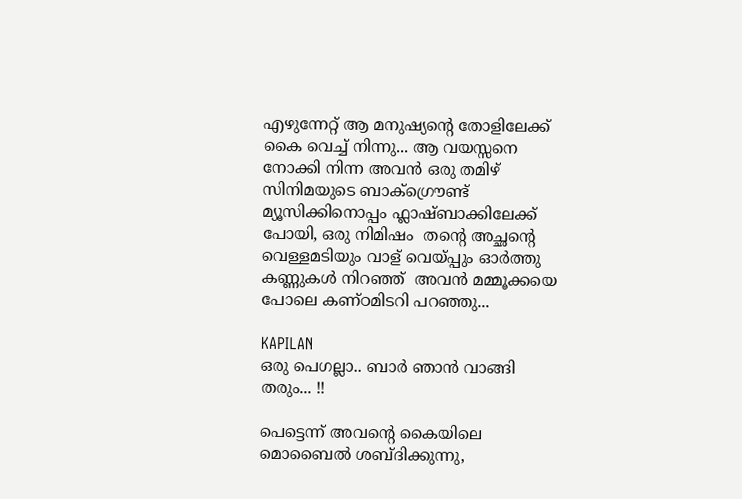എഴുന്നേറ്റ് ആ മനുഷ്യന്റെ തോളിലേക്ക് കൈ വെച്ച് നിന്നു... ആ വയസ്സനെ നോക്കി നിന്ന അവന്‍ ഒരു തമിഴ് സിനിമയുടെ ബാക്ഗ്രൌണ്ട് മ്യൂസിക്കിനൊപ്പം ഫ്ലാഷ്ബാക്കിലേക്ക് പോയി, ഒരു നിമിഷം  തന്റെ അച്ഛന്റെ വെള്ളമടിയും വാള് വെയ്പ്പും ഓര്‍ത്തു കണ്ണുകള്‍ നിറഞ്ഞ്  അവന്‍ മമ്മൂക്കയെ പോലെ കണ്ഠമിടറി പറഞ്ഞു...

KAPILAN
ഒരു പെഗല്ലാ.. ബാര്‍ ഞാന്‍ വാങ്ങി തരും... !!

പെട്ടെന്ന് അവന്റെ കൈയിലെ മൊബൈല്‍ ശബ്ദിക്കുന്നു,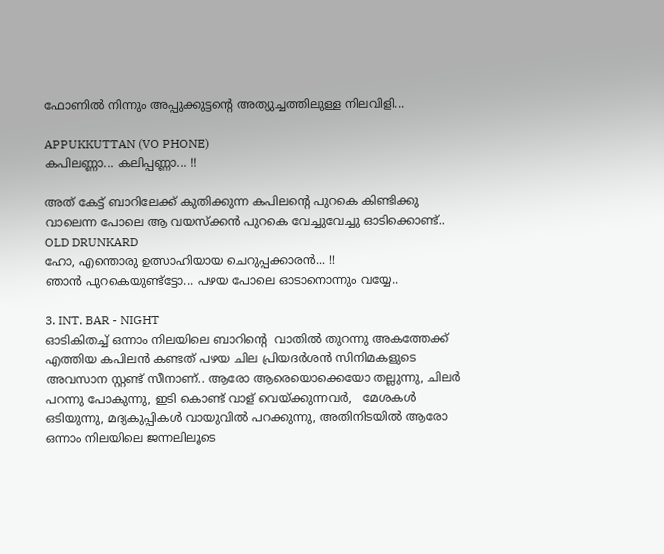ഫോണില്‍ നിന്നും അപ്പുക്കുട്ടന്റെ അത്യുച്ചത്തിലുള്ള നിലവിളി...

APPUKKUTTAN (VO PHONE)
കപിലണ്ണാ... കലിപ്പണ്ണാ... !!

അത് കേട്ട് ബാറിലേക്ക് കുതിക്കുന്ന കപിലന്റെ പുറകെ കിണ്ടിക്കു വാലെന്ന പോലെ ആ വയസ്ക്കന്‍ പുറകെ വേച്ചുവേച്ചു ഓടിക്കൊണ്ട്..
OLD DRUNKARD
ഹോ, എന്തൊരു ഉത്സാഹിയായ ചെറുപ്പക്കാരന്‍... !!
ഞാന്‍ പുറകെയുണ്ട്‌ട്ടോ... പഴയ പോലെ ഓടാനൊന്നും വയ്യേ..

3. INT. BAR - NIGHT
ഓടികിതച്ച്‌ ഒന്നാം നിലയിലെ ബാറിന്റെ  വാതില്‍ തുറന്നു അകത്തേക്ക് എത്തിയ കപിലന്‍ കണ്ടത് പഴയ ചില പ്രിയദര്‍ശന്‍ സിനിമകളുടെ അവസാന സ്റ്റണ്ട് സീനാണ്.. ആരോ ആരെയൊക്കെയോ തല്ലുന്നു, ചിലര്‍ പറന്നു പോകുന്നു, ഇടി കൊണ്ട് വാള് വെയ്ക്കുന്നവര്‍,   മേശകള്‍ ഒടിയുന്നു, മദ്യകുപ്പികള്‍ വായുവില്‍ പറക്കുന്നു, അതിനിടയില്‍ ആരോ ഒന്നാം നിലയിലെ ജന്നലിലൂടെ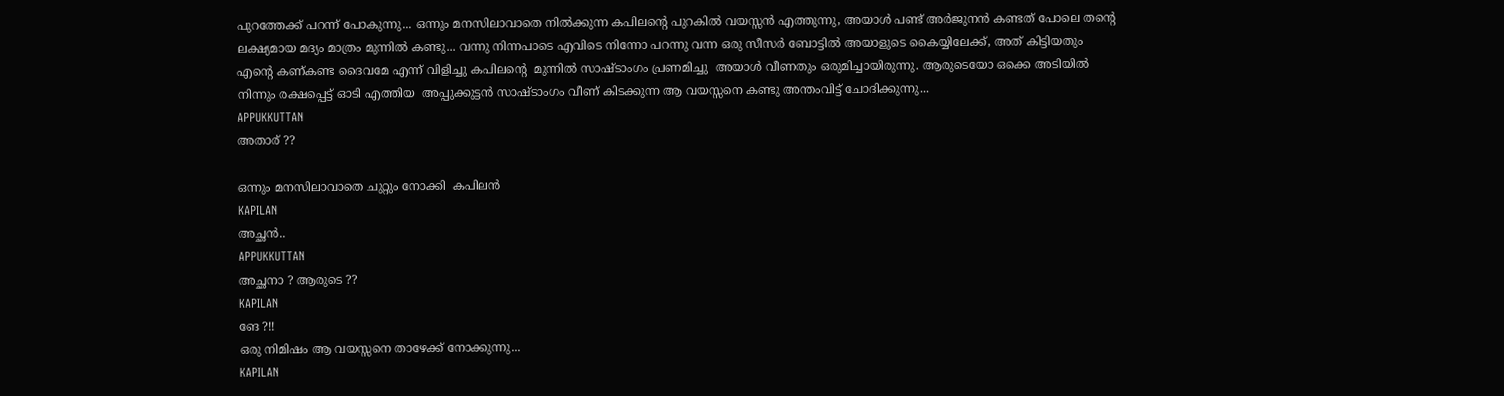പുറത്തേക്ക് പറന്ന് പോകുന്നു... ഒന്നും മനസിലാവാതെ നില്‍ക്കുന്ന കപിലന്റെ പുറകില്‍ വയസ്സന്‍ എത്തുന്നു, അയാള്‍ പണ്ട് അര്‍ജുനന്‍ കണ്ടത് പോലെ തന്റെ ലക്ഷ്യമായ മദ്യം മാത്രം മുന്നില്‍ കണ്ടു... വന്നു നിന്നപാടെ എവിടെ നിന്നോ പറന്നു വന്ന ഒരു സീസര്‍ ബോട്ടില്‍ അയാളുടെ കൈയ്യിലേക്ക്, അത് കിട്ടിയതും
എന്റെ കണ്കണ്ട ദൈവമേ എന്ന് വിളിച്ചു കപിലന്റെ  മുന്നില്‍ സാഷ്ടാംഗം പ്രണമിച്ചു  അയാള്‍ വീണതും ഒരുമിച്ചായിരുന്നു. ആരുടെയോ ഒക്കെ അടിയില്‍ നിന്നും രക്ഷപ്പെട്ട് ഓടി എത്തിയ  അപ്പുക്കുട്ടന്‍ സാഷ്ടാംഗം വീണ് കിടക്കുന്ന ആ വയസ്സനെ കണ്ടു അന്തംവിട്ട്‌ ചോദിക്കുന്നു...
APPUKKUTTAN
അതാര് ??

ഒന്നും മനസിലാവാതെ ചുറ്റും നോക്കി  കപിലന്‍
KAPILAN
അച്ഛന്‍..
APPUKKUTTAN
അച്ഛനാ ? ആരുടെ ??
KAPILAN
ങേ ?!!
ഒരു നിമിഷം ആ വയസ്സനെ താഴേക്ക് നോക്കുന്നു...
KAPILAN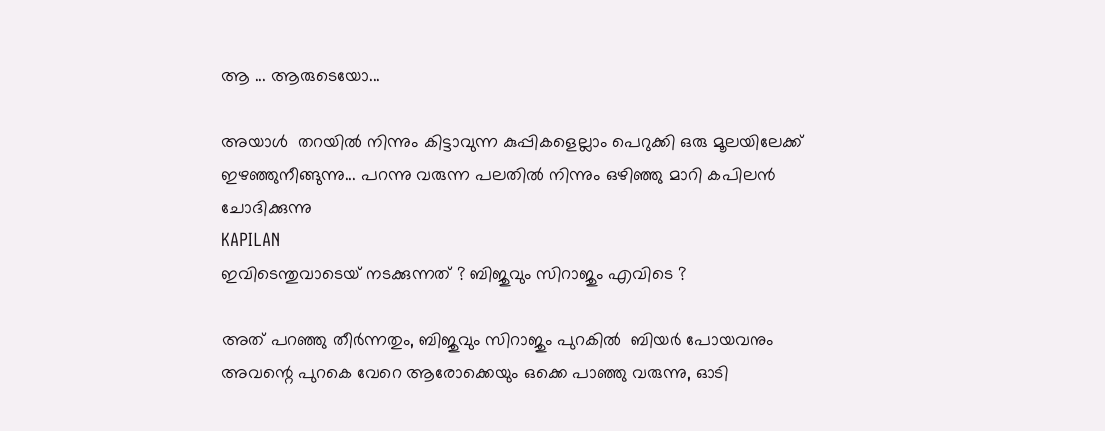ആ ... ആരുടെയോ...

അയാള്‍  തറയില്‍ നിന്നും കിട്ടാവുന്ന കുപ്പികളെല്ലാം പെറുക്കി ഒരു മൂലയിലേക്ക് ഇഴഞ്ഞുനീങ്ങുന്നു... പറന്നു വരുന്ന പലതില്‍ നിന്നും ഒഴിഞ്ഞു മാറി കപിലന്‍ ചോദിക്കുന്നു
KAPILAN
ഇവിടെന്തുവാടെയ് നടക്കുന്നത് ? ബിജുവും സിറാജും എവിടെ ?

അത് പറഞ്ഞു തീര്‍ന്നതും, ബിജുവും സിറാജും പുറകില്‍  ബിയര്‍ പോയവനും അവന്റെ പുറകെ വേറെ ആരോക്കെയും ഒക്കെ പാഞ്ഞു വരുന്നു, ഓടി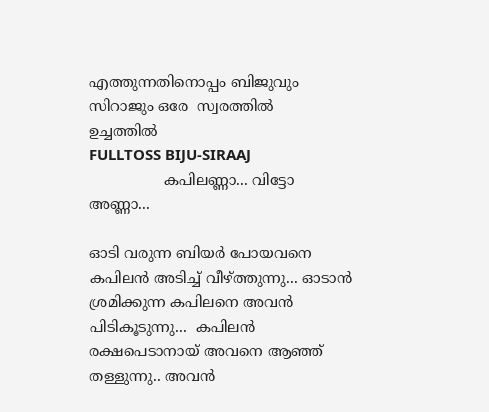എത്തുന്നതിനൊപ്പം ബിജുവും സിറാജും ഒരേ  സ്വരത്തില്‍  ഉച്ചത്തില്‍
FULLTOSS BIJU-SIRAAJ
                കപിലണ്ണാ... വിട്ടോ അണ്ണാ...

ഓടി വരുന്ന ബിയര്‍ പോയവനെ കപിലന്‍ അടിച്ച് വീഴ്ത്തുന്നു... ഓടാന്‍ ശ്രമിക്കുന്ന കപിലനെ അവന്‍ പിടികൂടുന്നു...  കപിലന്‍  രക്ഷപെടാനായ് അവനെ ആഞ്ഞ് തള്ളുന്നു.. അവന്‍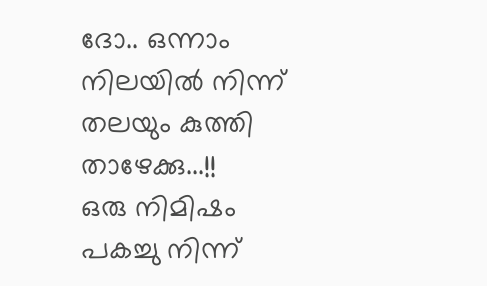ദോ.. ഒന്നാം നിലയില്‍ നിന്ന് തലയും കുത്തി താഴേക്കു...!!
ഒരു നിമിഷം പകച്ചു നിന്ന്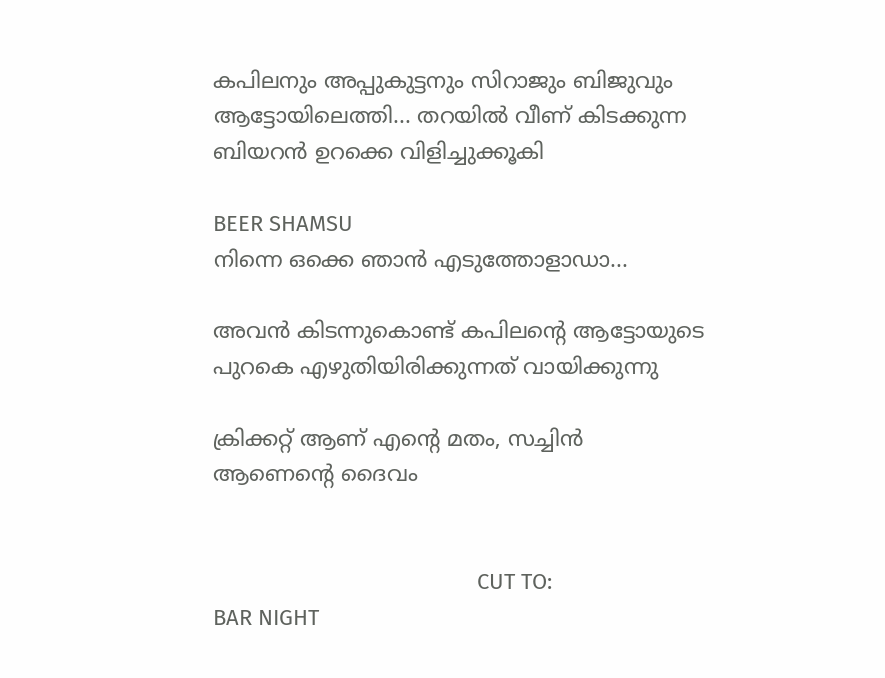കപിലനും അപ്പുകുട്ടനും സിറാജും ബിജുവും ആട്ടോയിലെത്തി... തറയില്‍ വീണ് കിടക്കുന്ന  ബിയറന്‍ ഉറക്കെ വിളിച്ചുക്കൂകി

BEER SHAMSU
നിന്നെ ഒക്കെ ഞാന്‍ എടുത്തോളാഡാ...

അവന്‍ കിടന്നുകൊണ്ട് കപിലന്റെ ആട്ടോയുടെ പുറകെ എഴുതിയിരിക്കുന്നത് വായിക്കുന്നു

ക്രിക്കറ്റ് ആണ് എന്റെ മതം, സച്ചിന്‍ ആണെന്റെ ദൈവം


                                            CUT TO:
BAR NIGHT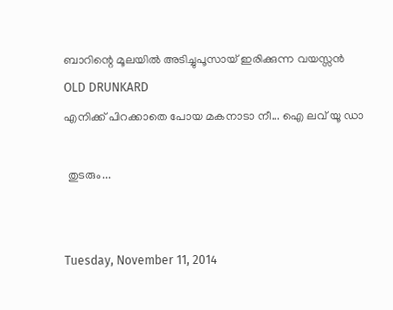ബാറിന്റെ മൂലയില്‍ അടിച്ചുപൂസായ് ഇരിക്കുന്ന വയസ്സന്‍
OLD DRUNKARD
എനിക്ക് പിറക്കാതെ പോയ മകനാടാ നീ... ഐ ലവ് യൂ ഡാ

 തുടരും...


Tuesday, November 11, 2014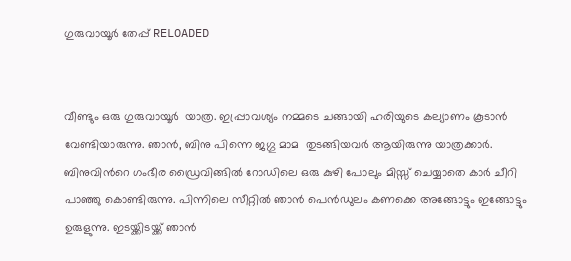ഗുരുവായൂർ തേപ്പ് RELOADED


വീണ്ടും ഒരു ഗുരുവായൂർ  യാത്ര. ഇപ്പ്രാവശ്യം നമ്മടെ ചങ്ങായി ഹരിയുടെ കല്യാണം കൂടാൻ വേണ്ടിയാരുന്നു. ഞാൻ, ബിനു പിന്നെ ജഗ്ഗു മാമ  തുടങ്ങിയവർ ആയിരുന്നു യാത്രക്കാർ. ബിനുവിൻറെ ഗംഭീര ഡ്രൈവിങ്ങിൽ റോഡിലെ ഒരു കുഴി പോലും മിസ്സ്‌ ചെയ്യാതെ കാർ ചീറി പാഞ്ഞു കൊണ്ടിരുന്നു. പിന്നിലെ സീറ്റിൽ ഞാൻ പെൻഡുലം കണക്കെ അങ്ങോട്ടും ഇങ്ങോട്ടും  ഉരുളുന്നു. ഇടയ്ക്കിടയ്ക്ക് ഞാൻ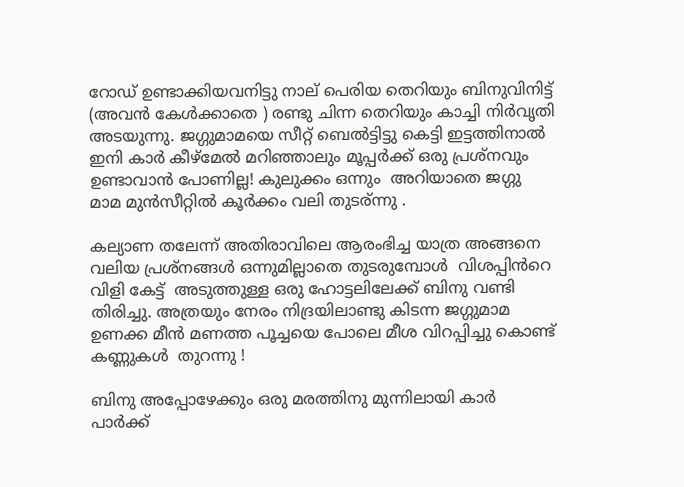റോഡ്‌ ഉണ്ടാക്കിയവനിട്ടു നാല് പെരിയ തെറിയും ബിനുവിനിട്ട് (അവൻ കേൾക്കാതെ ) രണ്ടു ചിന്ന തെറിയും കാച്ചി നിർവൃതി അടയുന്നു. ജഗ്ഗുമാമയെ സീറ്റ്‌ ബെൽട്ടിട്ടു കെട്ടി ഇട്ടത്തിനാൽ ഇനി കാർ കീഴ്മേൽ മറിഞ്ഞാലും മൂപ്പർക്ക് ഒരു പ്രശ്നവും ഉണ്ടാവാൻ പോണില്ല! കുലുക്കം ഒന്നും  അറിയാതെ ജഗ്ഗു മാമ മുൻസീറ്റിൽ കൂർക്കം വലി തുടര്ന്നു .

കല്യാണ തലേന്ന് അതിരാവിലെ ആരംഭിച്ച യാത്ര അങ്ങനെ വലിയ പ്രശ്നങ്ങൾ ഒന്നുമില്ലാതെ തുടരുമ്പോൾ  വിശപ്പിൻറെ  വിളി കേട്ട്  അടുത്തുള്ള ഒരു ഹോട്ടലിലേക്ക് ബിനു വണ്ടി തിരിച്ചു. അത്രയും നേരം നിദ്രയിലാണ്ടു കിടന്ന ജഗ്ഗുമാമ ഉണക്ക മീൻ മണത്ത പൂച്ചയെ പോലെ മീശ വിറപ്പിച്ചു കൊണ്ട് കണ്ണുകൾ  തുറന്നു !

ബിനു അപ്പോഴേക്കും ഒരു മരത്തിനു മുന്നിലായി കാർ  പാർക്ക്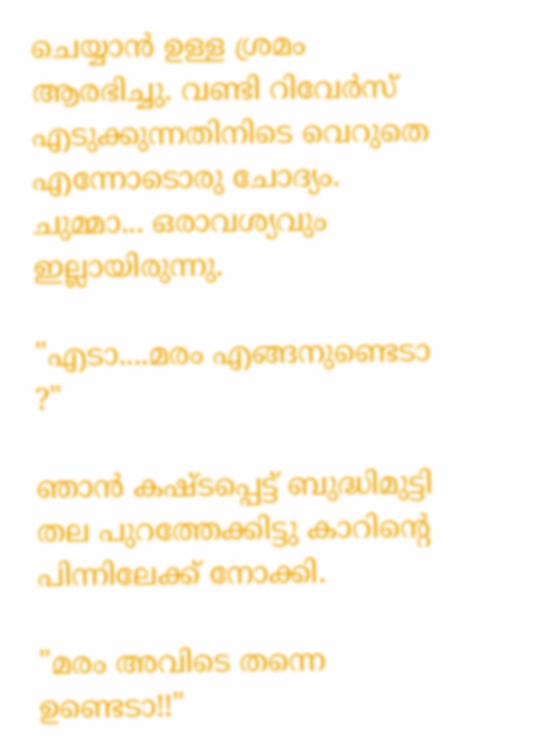ചെയ്യാൻ ഉള്ള ശ്രമം ആരഭിച്ചു. വണ്ടി റിവേർസ് എടുക്കുന്നതിനിടെ വെറുതെ എന്നോടൊരു ചോദ്യം. ചുമ്മാ... ഒരാവശ്യവും ഇല്ലായിരുന്നു.

"എടാ....മരം എങ്ങനുണ്ടെടാ ?"

ഞാൻ കഷ്ടപ്പെട്ട് ബുദ്ധിമുട്ടി തല പുറത്തേക്കിട്ടു കാറിന്റെ പിന്നിലേക്ക്‌ നോക്കി.

"മരം അവിടെ തന്നെ ഉണ്ടെടാ!!"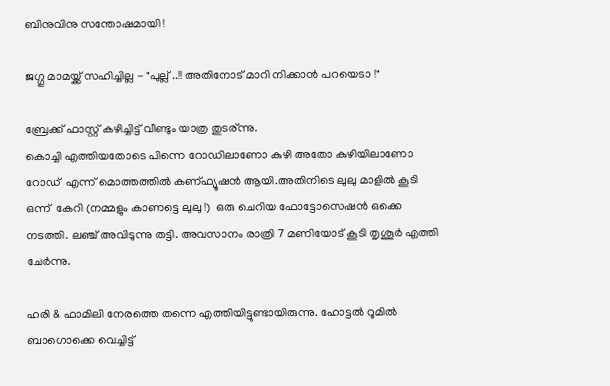ബിനുവിനു സന്തോഷമായി !

ജഗ്ഗു മാമയ്ക്ക് സഹിച്ചില്ല - "പുല്ല് ..!! അതിനോട് മാറി നിക്കാൻ പറയെടാ !"

ബ്രേക്ക്‌ ഫാസ്റ്റ് കഴിച്ചിട്ട് വീണ്ടും യാത്ര തുടര്ന്നു.
കൊച്ചി എത്തിയതോടെ പിന്നെ റോഡിലാണോ കുഴി അതോ കുഴിയിലാണോ റോഡ്‌  എന്ന് മൊത്തത്തിൽ കണ്ഫ്യൂഷൻ ആയി.അതിനിടെ ലുലു മാളിൽ കൂടി ഒന്ന്  കേറി (നമ്മളും കാണട്ടെ ലുലു !)  ഒരു ചെറിയ ഫോട്ടോസെഷൻ ഒക്കെ നടത്തി. ലഞ്ച് അവിടുന്നു തട്ടി. അവസാനം രാത്രി 7 മണിയോട് കൂടി തൃശൂർ എത്തി ചേർന്നു.

ഹരി & ഫാമിലി നേരത്തെ തന്നെ എത്തിയിട്ടുണ്ടായിരുന്നു. ഹോട്ടൽ റൂമിൽ ബാഗൊക്കെ വെച്ചിട്ട്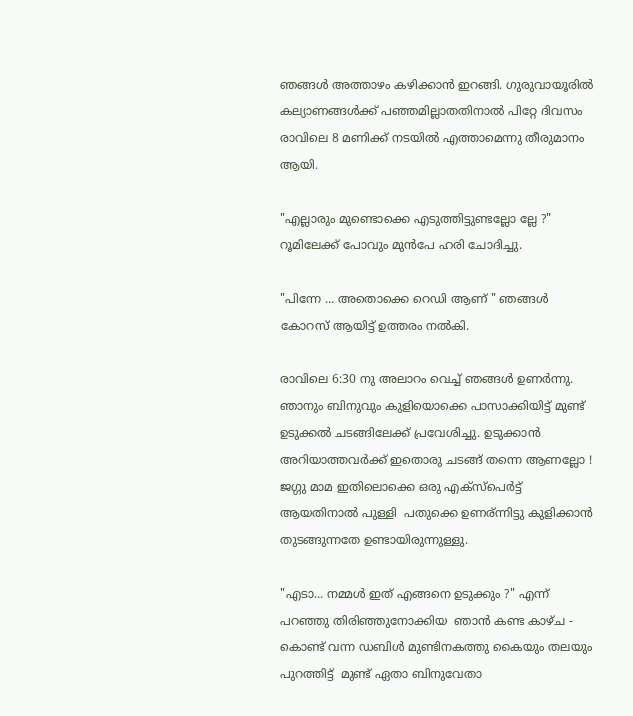ഞങ്ങൾ അത്താഴം കഴിക്കാൻ ഇറങ്ങി. ഗുരുവായൂരിൽ കല്യാണങ്ങൾക്ക് പഞ്ഞമില്ലാതതിനാൽ പിറ്റേ ദിവസം രാവിലെ 8 മണിക്ക് നടയിൽ എത്താമെന്നു തീരുമാനം ആയി.

"എല്ലാരും മുണ്ടൊക്കെ എടുത്തിട്ടുണ്ടല്ലോ ല്ലേ ?" റൂമിലേക്ക്‌ പോവും മുൻപേ ഹരി ചോദിച്ചു.

"പിന്നേ ... അതൊക്കെ റെഡി ആണ് " ഞങ്ങൾ കോറസ് ആയിട്ട് ഉത്തരം നൽകി.

രാവിലെ 6:30 നു അലാറം വെച്ച് ഞങ്ങൾ ഉണർന്നു. ഞാനും ബിനുവും കുളിയൊക്കെ പാസാക്കിയിട്ട് മുണ്ട് ഉടുക്കൽ ചടങ്ങിലേക്ക് പ്രവേശിച്ചു. ഉടുക്കാൻ അറിയാത്തവർക്ക് ഇതൊരു ചടങ്ങ് തന്നെ ആണല്ലോ ! ജഗ്ഗു മാമ ഇതിലൊക്കെ ഒരു എക്സ്പെർട്ട് ആയതിനാൽ പുള്ളി  പതുക്കെ ഉണര്ന്നിട്ടു കുളിക്കാൻ തുടങ്ങുന്നതേ ഉണ്ടായിരുന്നുള്ളു.

"എടാ... നമ്മൾ ഇത് എങ്ങനെ ഉടുക്കും ?" എന്ന്  പറഞ്ഞു തിരിഞ്ഞുനോക്കിയ  ഞാൻ കണ്ട കാഴ്ച - കൊണ്ട് വന്ന ഡബിൾ മുണ്ടിനകത്തു കൈയും തലയും പുറത്തിട്ട്  മുണ്ട് ഏതാ ബിനുവേതാ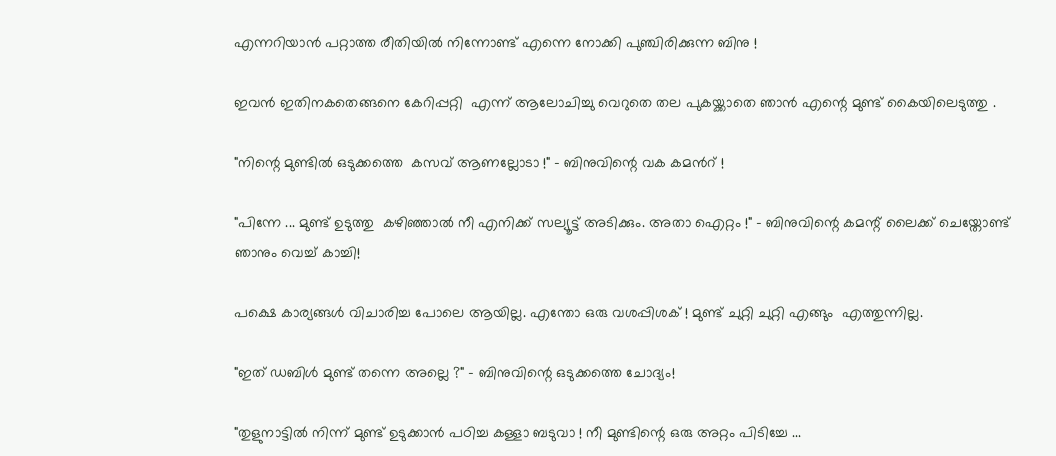എന്നറിയാൻ പറ്റാത്ത രീതിയിൽ നിന്നോണ്ട്‌ എന്നെ നോക്കി പുഞ്ചിരിക്കുന്ന ബിനു !

ഇവൻ ഇതിനകതെങ്ങനെ കേറിപ്പറ്റി  എന്ന് ആലോചിച്ചു വെറുതെ തല പുകയ്ക്കാതെ ഞാൻ എന്റെ മുണ്ട് കൈയിലെടുത്തു .

"നിന്റെ മുണ്ടിൽ ഒടുക്കത്തെ  കസവ് ആണല്ലോടാ !" - ബിനുവിന്റെ വക കമൻറ് !

"പിന്നേ ... മുണ്ട് ഉടുത്തു  കഴിഞ്ഞാൽ നീ എനിക്ക് സല്യൂട്ട് അടിക്കും. അതാ ഐറ്റം !" - ബിനുവിന്റെ കമന്റ് ലൈക്ക് ചെയ്തോണ്ട് ഞാനും വെച്ച് കാച്ചി!

പക്ഷെ കാര്യങ്ങൾ വിചാരിച്ച പോലെ ആയില്ല. എന്തോ ഒരു വശപ്പിശക് ! മുണ്ട് ചുറ്റി ചുറ്റി എങ്ങും  എത്തുന്നില്ല.

"ഇത് ഡബിൾ മുണ്ട് തന്നെ അല്ലെ ?" - ബിനുവിന്റെ ഒടുക്കത്തെ ചോദ്യം!

"തുളുനാട്ടിൽ നിന്ന് മുണ്ട് ഉടുക്കാൻ പഠിച്ച കള്ളാ ബടുവാ ! നീ മുണ്ടിന്റെ ഒരു അറ്റം പിടിച്ചേ ...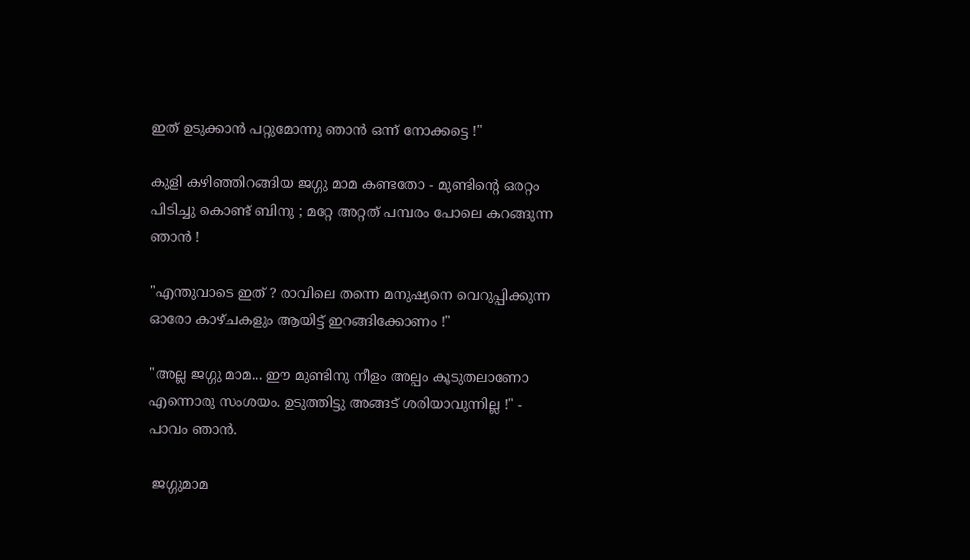ഇത് ഉടുക്കാൻ പറ്റുമോന്നു ഞാൻ ഒന്ന് നോക്കട്ടെ !"

കുളി കഴിഞ്ഞിറങ്ങിയ ജഗ്ഗു മാമ കണ്ടതോ - മുണ്ടിന്റെ ഒരറ്റം പിടിച്ചു കൊണ്ട് ബിനു ; മറ്റേ അറ്റത് പമ്പരം പോലെ കറങ്ങുന്ന ഞാൻ !

"എന്തുവാടെ ഇത് ? രാവിലെ തന്നെ മനുഷ്യനെ വെറുപ്പിക്കുന്ന ഓരോ കാഴ്ചകളും ആയിട്ട് ഇറങ്ങിക്കോണം !"

"അല്ല ജഗ്ഗു മാമ... ഈ മുണ്ടിനു നീളം അല്പം കൂടുതലാണോ എന്നൊരു സംശയം. ഉടുത്തിട്ടു അങ്ങട് ശരിയാവുന്നില്ല !" - പാവം ഞാൻ.

 ജഗ്ഗുമാമ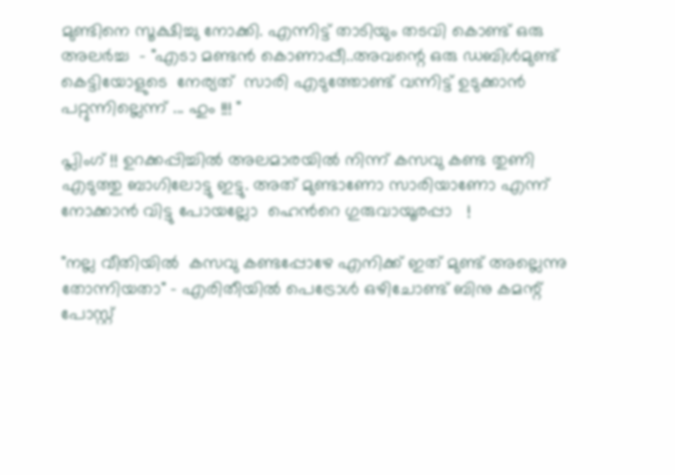മുണ്ടിനെ സൂക്ഷിച്ചു നോക്കി. എന്നിട്ട് താടിയും തടവി കൊണ്ട് ഒരു അലർച്ച  - "എടാ മണ്ടൻ കൊണാപ്പീ..അവന്റെ ഒരു ഡബിൾമുണ്ട്
കെട്ടിയോളുടെ  നേര്യത്  സാരി എടുത്തോണ്ട് വന്നിട്ട് ഉടുക്കാൻ പറ്റുന്നില്ലെന്ന് ... ഹും !!! "

പ്ലിംഗ് !! ഉറക്കപ്പിച്ചിൽ അലമാരയിൽ നിന്ന് കസവു കണ്ട തുണി എടുത്തു ബാഗിലോട്ടു ഇട്ടു. അത് മുണ്ടാണോ സാരിയാണോ എന്ന് നോക്കാൻ വിട്ടു പോയല്ലോ  ഹെൻറെ ഗുരുവായൂരപ്പാ   !

"നല്ല വീതിയിൽ  കസവു കണ്ടപ്പോഴേ എനിക്ക് ഇത് മുണ്ട് അല്ലെന്നു തോന്നിയതാ" - എരിതീയിൽ പെട്രോൾ ഒഴിചോണ്ട് ബിനു കമന്റ്‌ പോസ്റ്റ്‌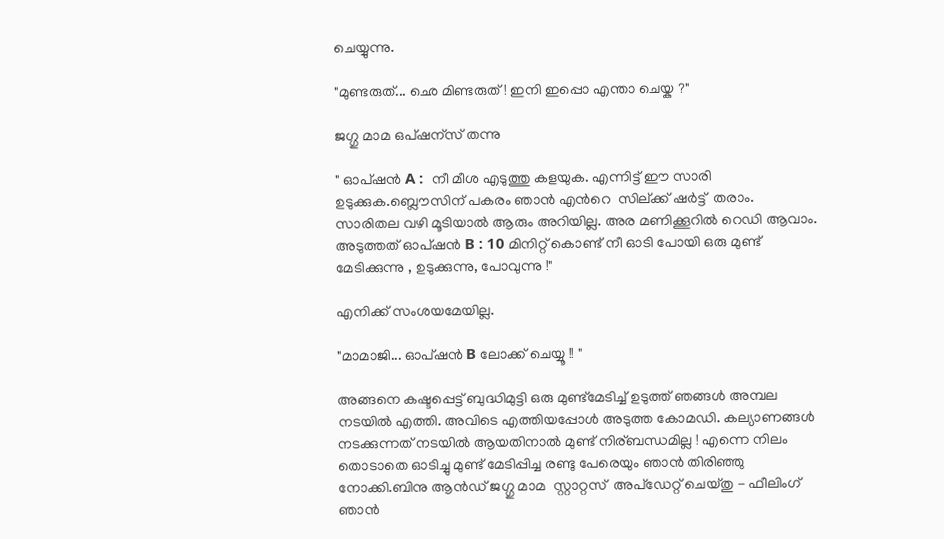ചെയ്യുന്നു.

"മുണ്ടരുത്... ഛെ മിണ്ടരുത്! ഇനി ഇപ്പൊ എന്താ ചെയ്ക ?"

ജഗ്ഗു മാമ ഒപ്ഷന്സ് തന്നു

" ഓപ്ഷൻ A :  നീ മീശ എടുത്തു കളയുക. എന്നിട്ട് ഈ സാരി ഉടുക്കുക.ബ്ലൌസിന് പകരം ഞാൻ എൻറെ  സില്ക്ക് ഷർട്ട്  തരാം. സാരിതല വഴി മൂടിയാൽ ആരും അറിയില്ല. അര മണിക്കൂറിൽ റെഡി ആവാം. അടുത്തത് ഓപ്ഷൻ B : 10 മിനിറ്റ് കൊണ്ട് നീ ഓടി പോയി ഒരു മുണ്ട് മേടിക്കുന്നു , ഉടുക്കുന്നു, പോവുന്നു !"

എനിക്ക് സംശയമേയില്ല.

"മാമാജി... ഓപ്ഷൻ B ലോക്ക് ചെയ്യൂ !! "

അങ്ങനെ കഷ്ടപ്പെട്ട് ബുദ്ധിമുട്ടി ഒരു മുണ്ട്മേടിച്ച് ഉടുത്ത് ഞങ്ങൾ അമ്പല നടയിൽ എത്തി. അവിടെ എത്തിയപ്പോൾ അടുത്ത കോമഡി. കല്യാണങ്ങൾ നടക്കുന്നത് നടയിൽ ആയതിനാൽ മുണ്ട് നിര്ബന്ധമില്ല ! എന്നെ നിലം തൊടാതെ ഓടിച്ചു മുണ്ട് മേടിപ്പിച്ച രണ്ടു പേരെയും ഞാൻ തിരിഞ്ഞു നോക്കി.ബിനു ആൻഡ്‌ ജഗ്ഗു മാമ  സ്റ്റാറ്റസ്  അപ്ഡേറ്റ് ചെയ്തു - ഫീലിംഗ് ഞാൻ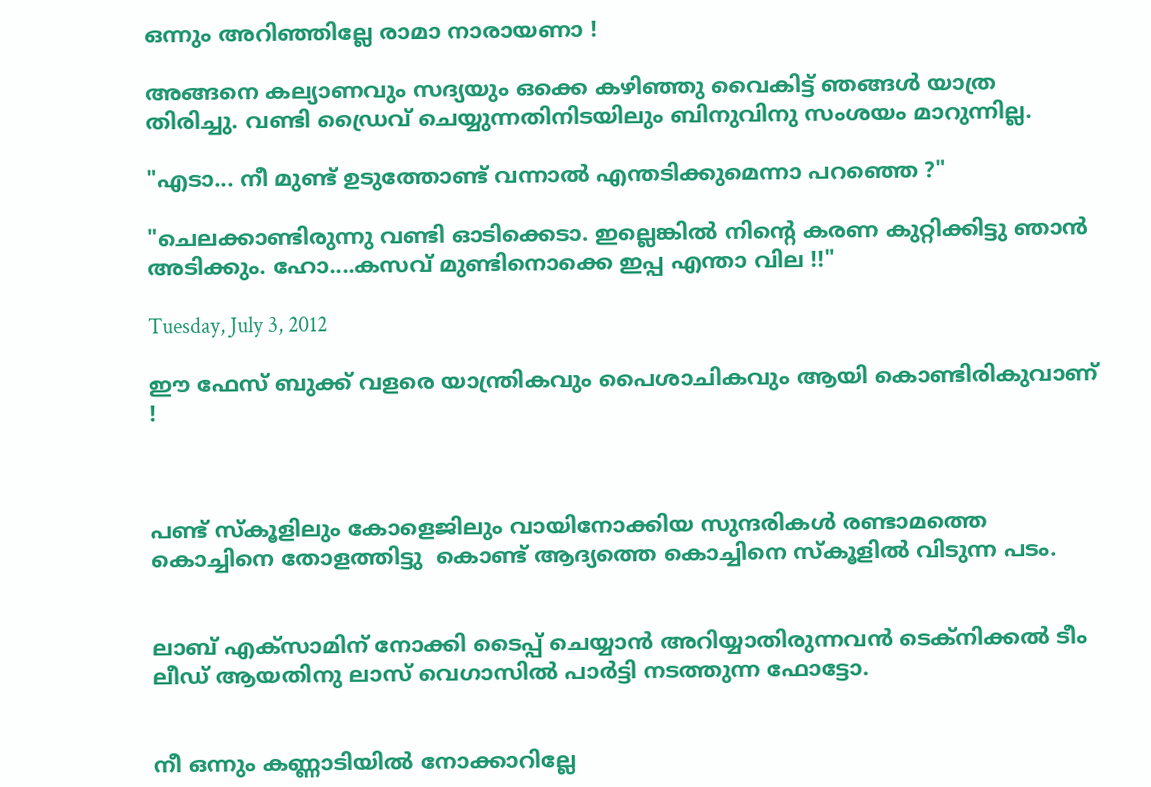ഒന്നും അറിഞ്ഞില്ലേ രാമാ നാരായണാ !

അങ്ങനെ കല്യാണവും സദ്യയും ഒക്കെ കഴിഞ്ഞു വൈകിട്ട് ഞങ്ങൾ യാത്ര തിരിച്ചു. വണ്ടി ഡ്രൈവ് ചെയ്യുന്നതിനിടയിലും ബിനുവിനു സംശയം മാറുന്നില്ല.

"എടാ... നീ മുണ്ട് ഉടുത്തോണ്ട് വന്നാൽ എന്തടിക്കുമെന്നാ പറഞ്ഞെ ?"

"ചെലക്കാണ്ടിരുന്നു വണ്ടി ഓടിക്കെടാ. ഇല്ലെങ്കിൽ നിന്റെ കരണ കുറ്റിക്കിട്ടു ഞാൻ  അടിക്കും. ഹോ....കസവ് മുണ്ടിനൊക്കെ ഇപ്പ എന്താ വില !!"

Tuesday, July 3, 2012

ഈ ഫേസ് ബുക്ക്‌ വളരെ യാന്ത്രികവും പൈശാചികവും ആയി കൊണ്ടിരികുവാണ് !



പണ്ട് സ്കൂളിലും കോളെജിലും വായിനോക്കിയ സുന്ദരികള്‍ രണ്ടാമത്തെ കൊച്ചിനെ തോളത്തിട്ടു  കൊണ്ട് ആദ്യത്തെ കൊച്ചിനെ സ്കൂളില്‍ വിടുന്ന പടം.


ലാബ്‌ എക്സാമിന് നോക്കി ടൈപ്പ് ചെയ്യാന്‍ അറിയ്യാതിരുന്നവന്‍ ടെക്നിക്കല്‍ ടീം ലീഡ് ആയതിനു ലാസ് വെഗാസില്‍ പാര്‍ട്ടി നടത്തുന്ന ഫോട്ടോ.


നീ ഒന്നും കണ്ണാടിയില്‍ നോക്കാറില്ലേ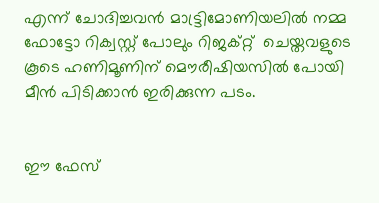എന്ന് ചോദിച്ചവന്‍ മാട്ട്രിമോണിയലില്‍ നമ്മ ഫോട്ടോ റിക്വസ്റ്റ് പോലും റിജക്റ്റ്  ചെയ്തവളുടെ കൂടെ ഹണിമൂണിന് മൌരീഷിയസില്‍ പോയി മീന്‍ പിടിക്കാന്‍ ഇരിക്കുന്ന പടം.


ഈ ഫേസ്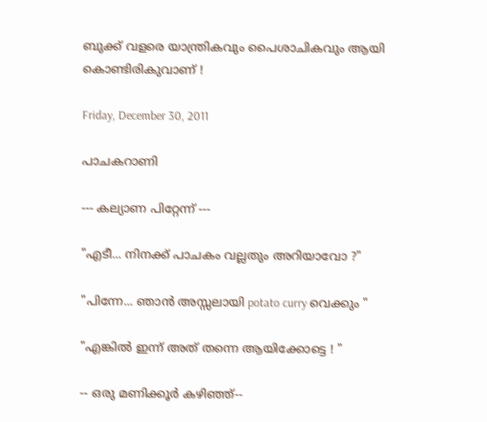ബുക്ക്‌ വളരെ യാന്ത്രികവും പൈശാചികവും ആയി കൊണ്ടിരികുവാണ് !

Friday, December 30, 2011

പാചകറാണി

--- കല്യാണ പിറ്റേന്ന് ---

"എടീ... നിനക്ക് പാചകം വല്ലതും അറിയാവോ ?"

"പിന്നേ... ഞാന്‍ അസ്സലായി potato curry വെക്കും "

"എങ്കില്‍ ‍ഇന്ന് അത് തന്നെ ആയിക്കോട്ടെ ! "

-- ഒരു മണിക്കൂര്‍ കഴിഞ്ഞ്--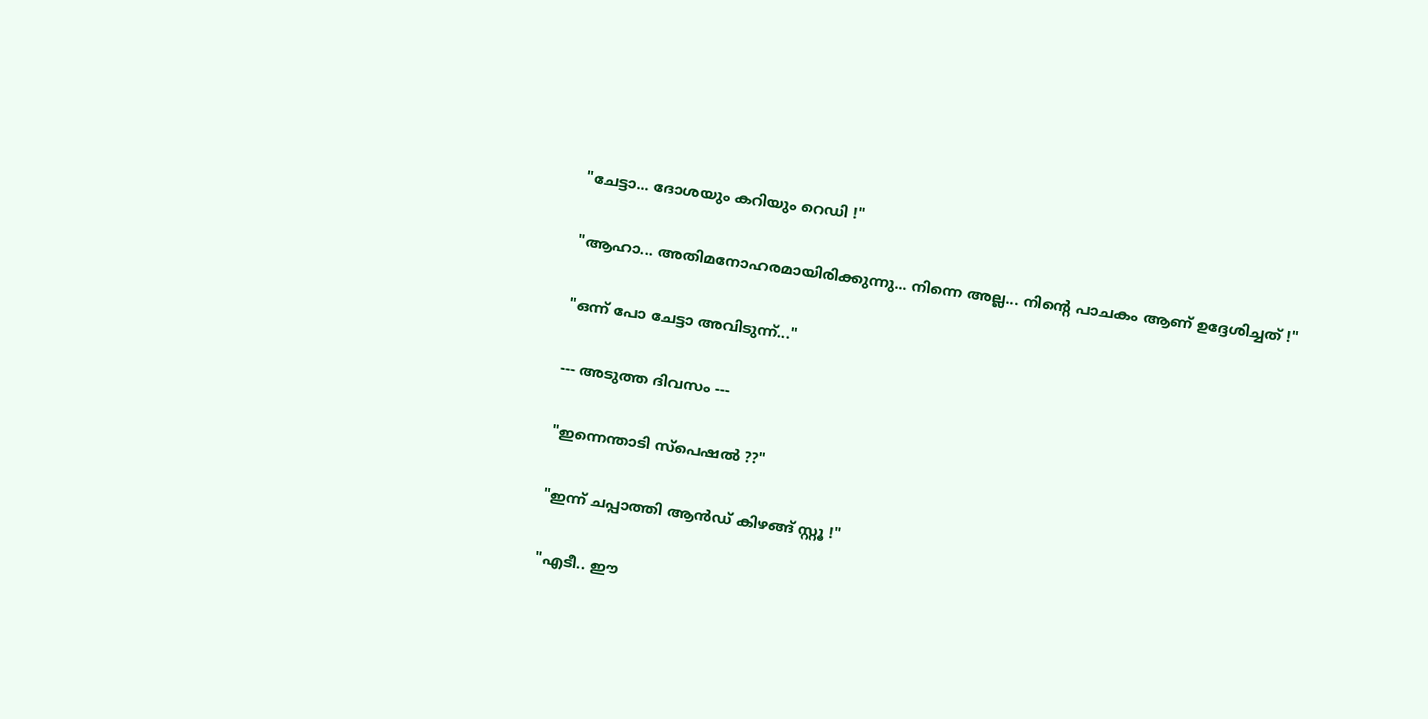"ചേട്ടാ... ദോശയും കറിയും റെഡി !"

"ആഹാ... അതിമനോഹരമായിരിക്കുന്നു... നിന്നെ അല്ല... നിന്റെ പാചകം ആണ് ഉദ്ദേശിച്ചത് !"

"ഒന്ന് പോ ചേട്ടാ അവിടുന്ന്..."

--- അടുത്ത ദിവസം ---

"ഇന്നെന്താടി സ്പെഷല്‍ ??"

"ഇന്ന് ചപ്പാത്തി ആന്‍ഡ്‌ കിഴങ്ങ് സ്റ്റൂ !"

"എടീ.. ഈ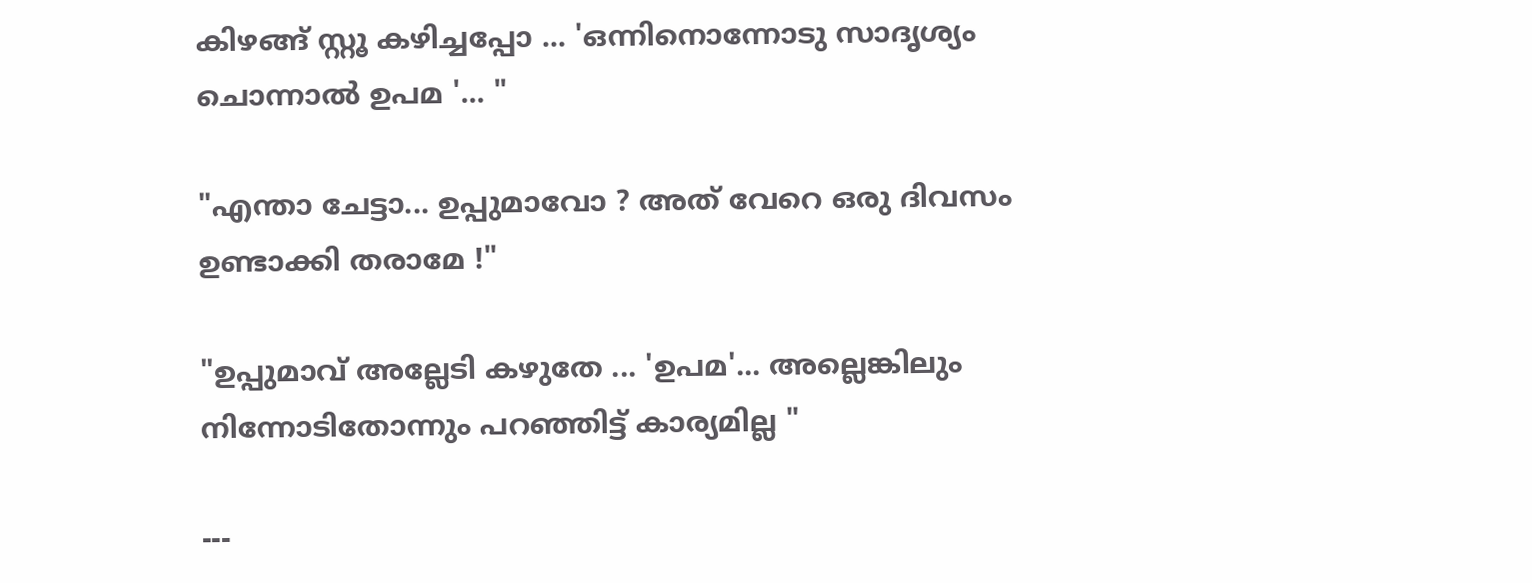കിഴങ്ങ് സ്റ്റൂ കഴിച്ചപ്പോ ... 'ഒന്നിനൊന്നോടു സാദൃശ്യം ചൊന്നാല്‍ ഉപമ '... "

"എന്താ ചേട്ടാ... ഉപ്പുമാവോ ? അത് വേറെ ഒരു ദിവസം ഉണ്ടാക്കി തരാമേ !"

"ഉപ്പുമാവ് അല്ലേടി കഴുതേ ... 'ഉപമ'... അല്ലെങ്കിലും നിന്നോടിതോന്നും പറഞ്ഞിട്ട് കാര്യമില്ല "

---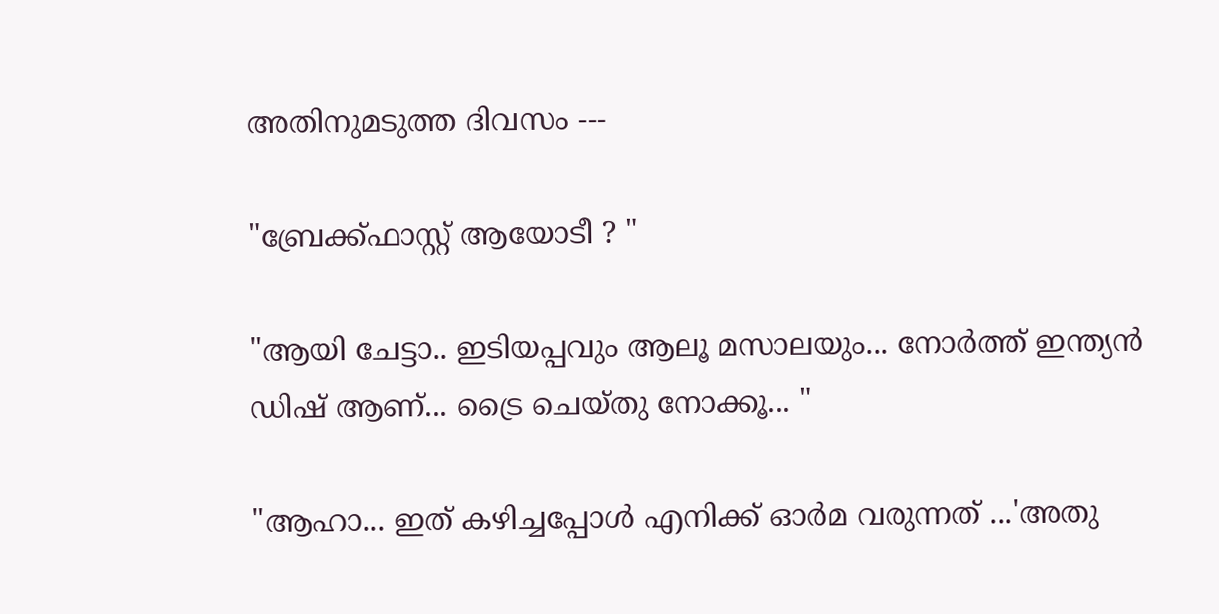അതിനുമടുത്ത ദിവസം ---

"ബ്രേക്ക്ഫാസ്റ്റ് ആയോടീ ? "

"ആയി ചേട്ടാ.. ഇടിയപ്പവും ആലൂ മസാലയും... നോര്‍ത്ത് ഇന്ത്യന്‍ ഡിഷ്‌ ആണ്... ട്രൈ ചെയ്തു നോക്കൂ... "

"ആഹാ... ഇത് കഴിച്ചപ്പോള്‍ എനിക്ക് ഓര്‍മ വരുന്നത് ...'അതു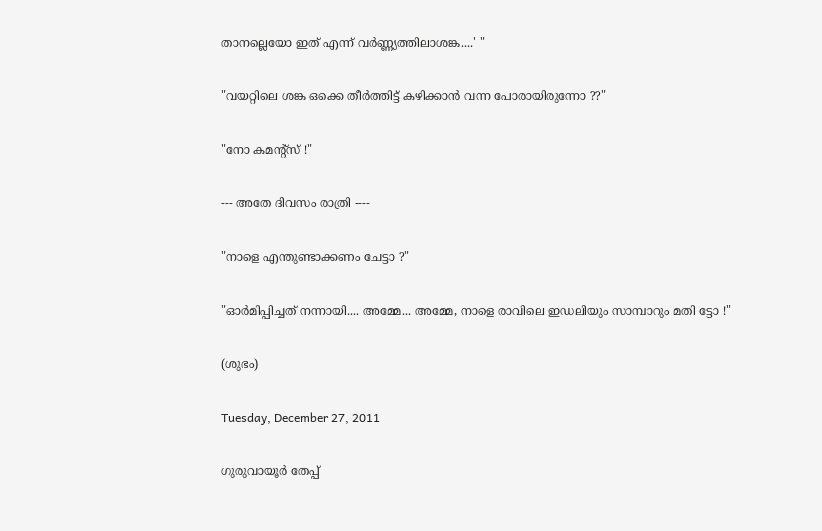താനല്ലെയോ ഇത് എന്ന് വർണ്ണ്യത്തിലാശങ്ക....' "

"വയറ്റിലെ ശങ്ക ഒക്കെ തീര്‍ത്തിട്ട് കഴിക്കാന്‍ വന്ന പോരായിരുന്നോ ??"

"നോ കമന്റ്സ് !"

--- അതേ ദിവസം രാത്രി ----

"നാളെ എന്തുണ്ടാക്കണം ചേട്ടാ ?"

"ഓര്‍മിപ്പിച്ചത് നന്നായി.... അമ്മേ... അമ്മേ, നാളെ രാവിലെ ഇഡലിയും സാമ്പാറും മതി ട്ടോ !"

(ശുഭം)

Tuesday, December 27, 2011

ഗുരുവായൂര്‍ തേപ്പ്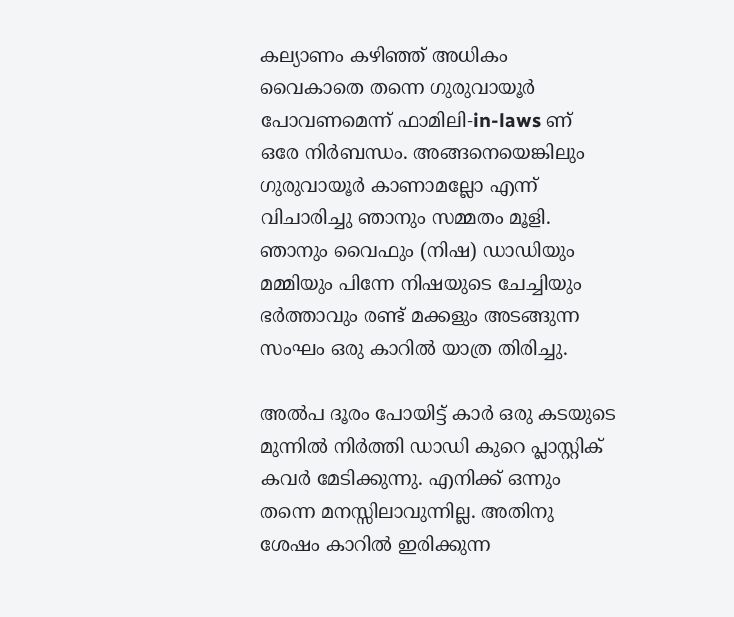കല്യാണം കഴിഞ്ഞ് അധികം വൈകാതെ തന്നെ ഗുരുവായൂര്‍ പോവണമെന്ന് ഫാമിലി-in-laws ണ് ഒരേ നിര്‍ബന്ധം. അങ്ങനെയെങ്കിലും ഗുരുവായൂര്‍ കാണാമല്ലോ എന്ന് വിചാരിച്ചു ഞാനും സമ്മതം മൂളി. ഞാനും വൈഫും (നിഷ) ഡാഡിയും മമ്മിയും പിന്നേ നിഷയുടെ ചേച്ചിയും ഭര്‍ത്താവും രണ്ട് മക്കളും അടങ്ങുന്ന സംഘം ഒരു കാറില്‍ യാത്ര തിരിച്ചു.

അല്‍പ ദൂരം പോയിട്ട് കാര്‍ ഒരു കടയുടെ മുന്നില്‍ നിര്‍ത്തി ഡാഡി കുറെ പ്ലാസ്റ്റിക്‌ കവര്‍ മേടിക്കുന്നു. എനിക്ക് ഒന്നും തന്നെ മനസ്സിലാവുന്നില്ല. അതിനു ശേഷം കാറില്‍ ഇരിക്കുന്ന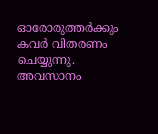ഓരോരുത്തര്‍ക്കും കവര്‍ വിതരണം ചെയ്യുന്നു. അവസാനം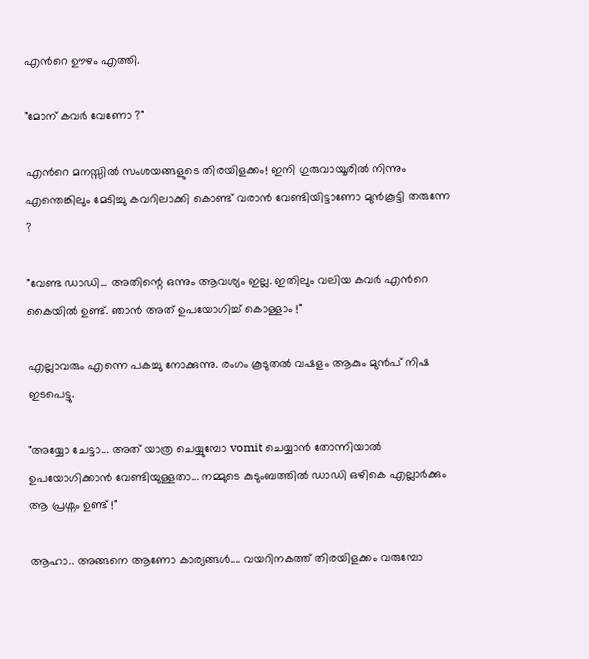എന്‍റെ ഊഴം എത്തി.

"മോന് കവര്‍ വേണോ ?"

എന്‍റെ മനസ്സില്‍ സംശയങ്ങളുടെ തിരയിളക്കം! ഇനി ഗുരുവായൂരില്‍ നിന്നും എന്തെങ്കിലും മേടിച്ചു കവറിലാക്കി കൊണ്ട് വരാന്‍ വേണ്ടിയിട്ടാണോ മുന്‍കൂട്ടി തരുന്നേ ?

"വേണ്ട ഡാഡി... അതിന്റെ ഒന്നും ആവശ്യം ഇല്ല. ഇതിലും വലിയ കവര്‍ എന്‍റെ കൈയില്‍ ഉണ്ട്. ഞാന്‍ അത് ഉപയോഗിച്ച് കൊള്ളാം !"

എല്ലാവരും എന്നെ പകച്ചു നോക്കുന്നു. രംഗം കൂടുതല്‍ വഷളം ആകും മുന്‍പ് നിഷ ഇടപെട്ടു.

"അയ്യോ ചേട്ടാ... അത് യാത്ര ചെയ്യുമ്പോ vomit ചെയ്യാന്‍ തോന്നിയാല്‍ ഉപയോഗിക്കാന്‍ വേണ്ടിയുള്ളതാ... നമ്മുടെ കുടുംബത്തില്‍ ഡാഡി ഒഴികെ എല്ലാര്‍ക്കും ആ പ്രശ്നം ഉണ്ട് !"

ആഹാ.. അങ്ങനെ ആണോ കാര്യങ്ങള്‍.... വയറിനകത്ത്‌ തിരയിളക്കം വരുമ്പോ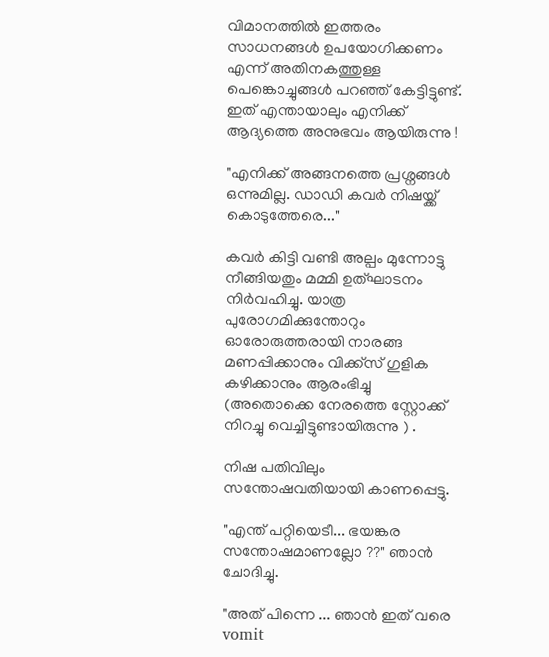വിമാനത്തില്‍ ഇത്തരം സാധനങ്ങള്‍ ഉപയോഗിക്കണം എന്ന് അതിനകത്തുള്ള പെങ്കൊച്ചുങ്ങള്‍ പറഞ്ഞ് കേട്ടിട്ടുണ്ട്. ഇത് എന്തായാലും എനിക്ക് ആദ്യത്തെ അനുഭവം ആയിരുന്നു !

"എനിക്ക് അങ്ങനത്തെ പ്രശ്നങ്ങള്‍ ഒന്നുമില്ല. ഡാഡി കവര്‍ നിഷയ്ക്ക് കൊടുത്തേരെ..."

കവര്‍ കിട്ടി വണ്ടി അല്പം മുന്നോട്ടു നീങ്ങിയതും മമ്മി ഉത്ഘാടനം നിര്‍വഹിച്ചു. യാത്ര പുരോഗമിക്കുന്തോറും ഓരോരുത്തരായി നാരങ്ങ മണപ്പിക്കാനും വിക്ക്സ് ഗുളിക കഴിക്കാനും ആരംഭിച്ചു (അതൊക്കെ നേരത്തെ സ്റ്റോക്ക്‌ നിറച്ചു വെച്ചിട്ടുണ്ടായിരുന്നു ) .

നിഷ പതിവിലും സന്തോഷവതിയായി കാണപ്പെട്ടു.

"എന്ത് പറ്റിയെടീ... ഭയങ്കര സന്തോഷമാണല്ലോ ??" ഞാന്‍ ചോദിച്ചു.

"അത് പിന്നെ ... ഞാന്‍ ഇത് വരെ vomit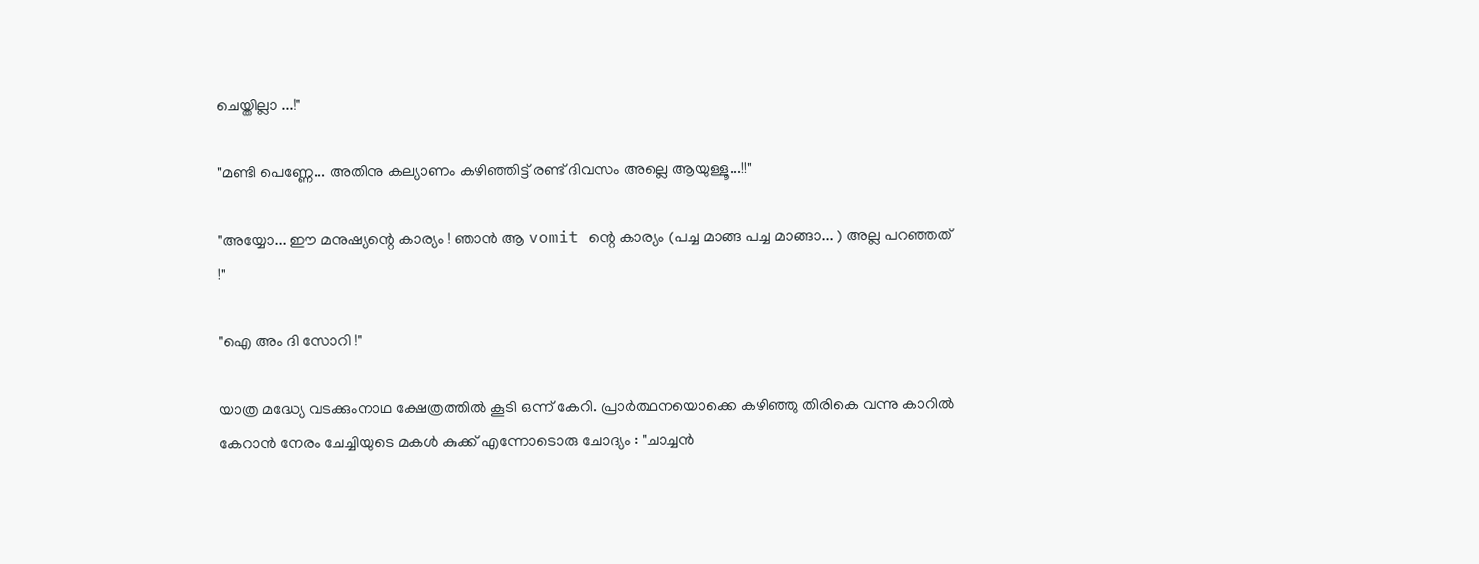ചെയ്തില്ലാ ...!"

"മണ്ടി പെണ്ണേ... അതിനു കല്യാണം കഴിഞ്ഞിട്ട് രണ്ട് ദിവസം അല്ലെ ആയുള്ളൂ...!!"

"അയ്യോ... ഈ മനുഷ്യന്റെ കാര്യം ! ഞാന്‍ ആ vomit ന്റെ കാര്യം (പച്ച മാങ്ങ പച്ച മാങ്ങാ... ) അല്ല പറഞ്ഞത് !"

"ഐ അം ദി സോറി !"

യാത്ര മദ്ധ്യേ വടക്കുംനാഥ ക്ഷേത്രത്തില്‍ കൂടി ഒന്ന് കേറി. പ്രാര്‍ത്ഥനയൊക്കെ കഴിഞ്ഞു തിരികെ വന്നു കാറില്‍ കേറാന്‍ നേരം ചേച്ചിയുടെ മകള്‍ കുക്ക് എന്നോടൊരു ചോദ്യം : "ചാച്ചന്‍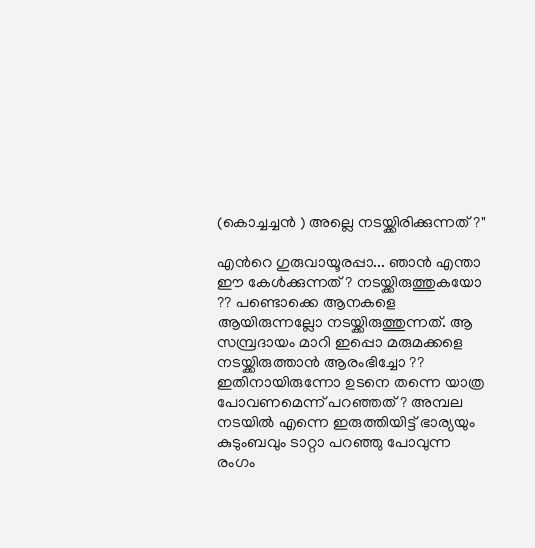(കൊച്ചച്ചന്‍ ) അല്ലെ നടയ്ക്കിരിക്കുന്നത് ?"

എന്‍റെ ഗുരുവായൂരപ്പാ... ഞാന്‍ എന്താ ഈ കേള്‍ക്കുന്നത് ? നടയ്ക്കിരുത്തുകയോ ?? പണ്ടൊക്കെ ആനകളെ ആയിരുന്നല്ലോ നടയ്ക്കിരുത്തുന്നത്. ആ സമ്പ്രദായം മാറി ഇപ്പൊ മരുമക്കളെ നടയ്ക്കിരുത്താന്‍ ആരംഭിച്ചോ ?? ഇതിനായിരുന്നോ ഉടനെ തന്നെ യാത്ര പോവണമെന്ന് പറഞ്ഞത് ? അമ്പല നടയില്‍ എന്നെ ഇരുത്തിയിട്ട് ഭാര്യയും കുടുംബവും ടാറ്റാ പറഞ്ഞു പോവുന്ന രംഗം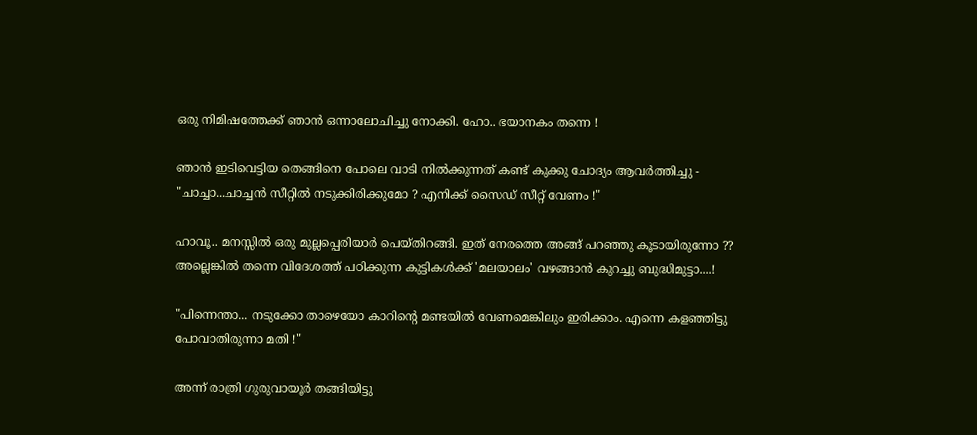ഒരു നിമിഷത്തേക്ക് ഞാന്‍ ഒന്നാലോചിച്ചു നോക്കി. ഹോ.. ഭയാനകം തന്നെ !

ഞാന്‍ ഇടിവെട്ടിയ തെങ്ങിനെ പോലെ വാടി നില്‍ക്കുന്നത് കണ്ട് കുക്കു ചോദ്യം ആവര്‍ത്തിച്ചു - "ചാച്ചാ...ചാച്ചന്‍ സീറ്റില്‍ നടുക്കിരിക്കുമോ ? എനിക്ക് സൈഡ് സീറ്റ്‌ വേണം !"

ഹാവൂ.. മനസ്സില്‍ ഒരു മുല്ലപ്പെരിയാര്‍ പെയ്തിറങ്ങി. ഇത് നേരത്തെ അങ്ങ് പറഞ്ഞു കൂടായിരുന്നോ ?? അല്ലെങ്കില്‍ തന്നെ വിദേശത്ത് പഠിക്കുന്ന കുട്ടികള്‍ക്ക് 'മലയാലം' വഴങ്ങാന്‍ കുറച്ചു ബുദ്ധിമുട്ടാ....!

"പിന്നെന്താ... നടുക്കോ താഴെയോ കാറിന്റെ മണ്ടയില്‍ വേണമെങ്കിലും ഇരിക്കാം. എന്നെ കളഞ്ഞിട്ടു പോവാതിരുന്നാ മതി !"

അന്ന് രാത്രി ഗുരുവായൂര്‍ തങ്ങിയിട്ടു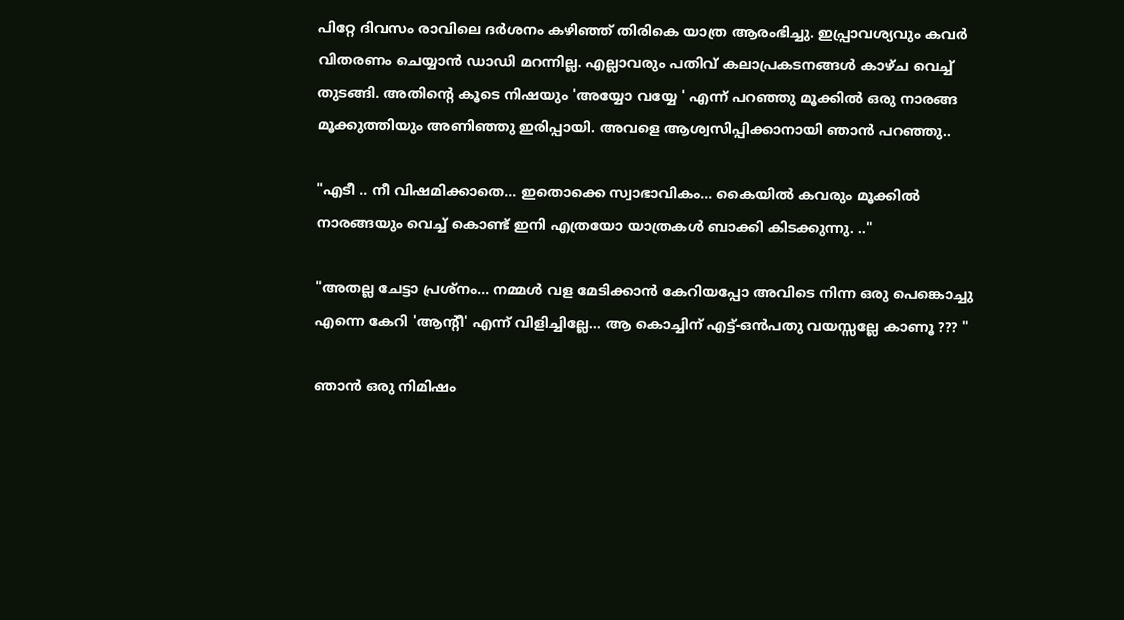പിറ്റേ ദിവസം രാവിലെ ദര്‍ശനം കഴിഞ്ഞ് തിരികെ യാത്ര ആരംഭിച്ചു. ഇപ്പ്രാവശ്യവും കവര്‍ വിതരണം ചെയ്യാന്‍ ഡാഡി മറന്നില്ല. എല്ലാവരും പതിവ് കലാപ്രകടനങ്ങള്‍ കാഴ്ച വെച്ച് തുടങ്ങി. അതിന്റെ കൂടെ നിഷയും 'അയ്യോ വയ്യേ ' എന്ന് പറഞ്ഞു മൂക്കില്‍ ഒരു നാരങ്ങ മൂക്കുത്തിയും അണിഞ്ഞു ഇരിപ്പായി. അവളെ ആശ്വസിപ്പിക്കാനായി ഞാന്‍ പറഞ്ഞു..

"എടീ .. നീ വിഷമിക്കാതെ... ഇതൊക്കെ സ്വാഭാവികം... കൈയില്‍ കവരും മൂക്കില്‍ നാരങ്ങയും വെച്ച് കൊണ്ട് ഇനി എത്രയോ യാത്രകള്‍ ബാക്കി കിടക്കുന്നു. .."

"അതല്ല ചേട്ടാ പ്രശ്നം... നമ്മള്‍ വള മേടിക്കാന്‍ കേറിയപ്പോ അവിടെ നിന്ന ഒരു പെങ്കൊച്ചു എന്നെ കേറി 'ആന്റീ' എന്ന് വിളിച്ചില്ലേ... ആ കൊച്ചിന് എട്ട്-ഒന്‍പതു വയസ്സല്ലേ കാണൂ ??? "

ഞാന്‍ ഒരു നിമിഷം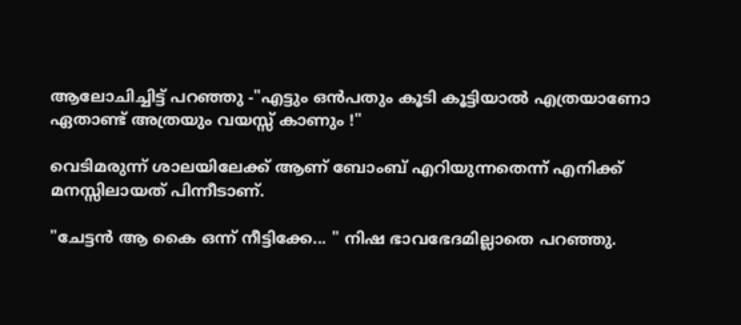ആലോചിച്ചിട്ട് പറഞ്ഞു -"എട്ടും ഒന്‍പതും കൂടി കൂട്ടിയാല്‍ എത്രയാണോ ഏതാണ്ട് അത്രയും വയസ്സ് കാണും !"

വെടിമരുന്ന് ശാലയിലേക്ക് ആണ് ബോംബ്‌ എറിയുന്നതെന്ന് എനിക്ക് മനസ്സിലായത് പിന്നീടാണ്.

"ചേട്ടന്‍ ആ കൈ ഒന്ന് നീട്ടിക്കേ... " നിഷ ഭാവഭേദമില്ലാതെ പറഞ്ഞു.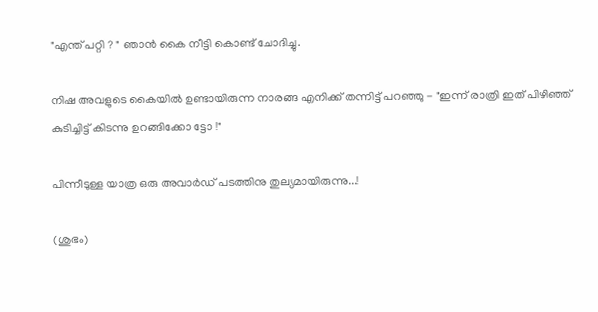"എന്ത് പറ്റി ? " ഞാന്‍ കൈ നീട്ടി കൊണ്ട് ചോദിച്ചു.

നിഷ അവളുടെ കൈയില്‍ ഉണ്ടായിരുന്ന നാരങ്ങ എനിക്ക് തന്നിട്ട് പറഞ്ഞു - "ഇന്ന് രാത്രി ഇത് പിഴിഞ്ഞ് കുടിച്ചിട്ട് കിടന്നു ഉറങ്ങിക്കോ ട്ടോ !"

പിന്നീടുള്ള യാത്ര ഒരു അവാര്‍ഡ്‌ പടത്തിനു തുല്യമായിരുന്നു...!

(ശുഭം)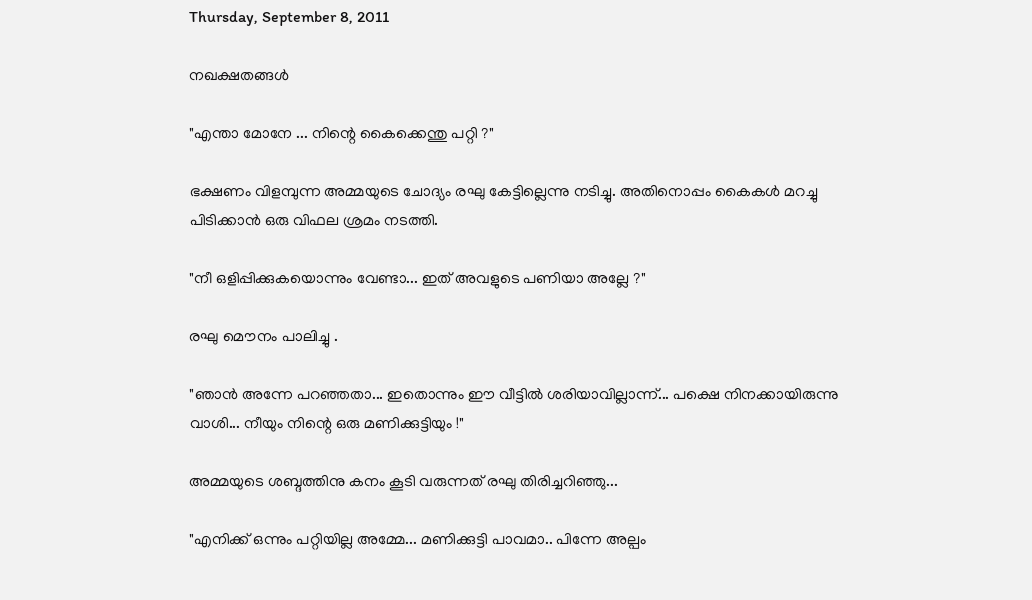Thursday, September 8, 2011

നഖക്ഷതങ്ങള്‍

"എന്താ മോനേ ... നിന്റെ കൈക്കെന്തു പറ്റി ?"

ഭക്ഷണം വിളമ്പുന്ന അമ്മയുടെ ചോദ്യം രഘു കേട്ടില്ലെന്നു നടിച്ചു. അതിനൊപ്പം കൈകള്‍ മറച്ചു പിടിക്കാന്‍ ഒരു വിഫല ശ്രമം നടത്തി.

"നീ ഒളിപ്പിക്കുകയൊന്നും വേണ്ടാ... ഇത് അവളുടെ പണിയാ അല്ലേ ?"

രഘു മൌനം പാലിച്ചു .

"ഞാന്‍ അന്നേ പറഞ്ഞതാ... ഇതൊന്നും ഈ വീട്ടില്‍ ശരിയാവില്ലാന്ന്... പക്ഷെ നിനക്കായിരുന്നു വാശി... നീയും നിന്റെ ഒരു മണിക്കുട്ടിയും !"

അമ്മയുടെ ശബ്ദത്തിനു കനം കൂടി വരുന്നത് രഘു തിരിച്ചറിഞ്ഞു...

"എനിക്ക് ഒന്നും പറ്റിയില്ല അമ്മേ... മണിക്കുട്ടി പാവമാ.. പിന്നേ അല്പം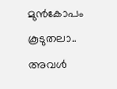മുന്‍കോപം കൂടുതലാ.. അവള്‍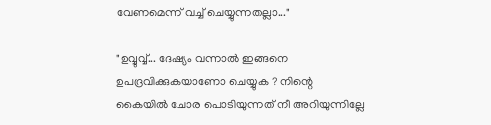വേണമെന്ന് വച്ച് ചെയ്യുന്നതല്ലാ..."

"ഉവ്വുവ്വ്... ദേഷ്യം വന്നാല്‍ ഇങ്ങനെ ഉപദ്രവിക്കുകയാണോ ചെയ്യുക ? നിന്റെ കൈയില്‍ ചോര പൊടിയുന്നത് നീ അറിയുന്നില്ലേ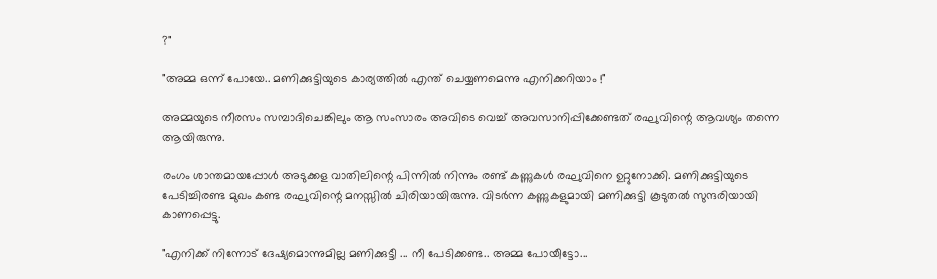?"

"അമ്മ ഒന്ന് പോയേ.. മണിക്കുട്ടിയുടെ കാര്യത്തില്‍ എന്ത് ചെയ്യണമെന്നു എനിക്കറിയാം !"

അമ്മയുടെ നീരസം സമ്പാദിചെങ്കിലും ആ സംസാരം അവിടെ വെച്ച് അവസാനിപ്പിക്കേണ്ടത് രഘുവിന്റെ ആവശ്യം തന്നെ ആയിരുന്നു.

രംഗം ശാന്തമായപ്പോള്‍ അടുക്കള വാതിലിന്റെ പിന്നില്‍ നിന്നും രണ്ട് കണ്ണുകള്‍ രഘുവിനെ ഉറ്റുനോക്കി. മണിക്കുട്ടിയുടെ പേടിച്ചിരണ്ട മുഖം കണ്ട രഘുവിന്റെ മനസ്സില്‍ ചിരിയായിരുന്നു. വിടര്‍ന്ന കണ്ണുകളുമായി മണിക്കുട്ടി കൂടുതല്‍ സുന്ദരിയായി കാണപ്പെട്ടു.

"എനിക്ക് നിന്നോട് ദേഷ്യമൊന്നുമില്ല മണിക്കുട്ടീ ... നീ പേടിക്കണ്ട.. അമ്മ പോയീട്ടോ...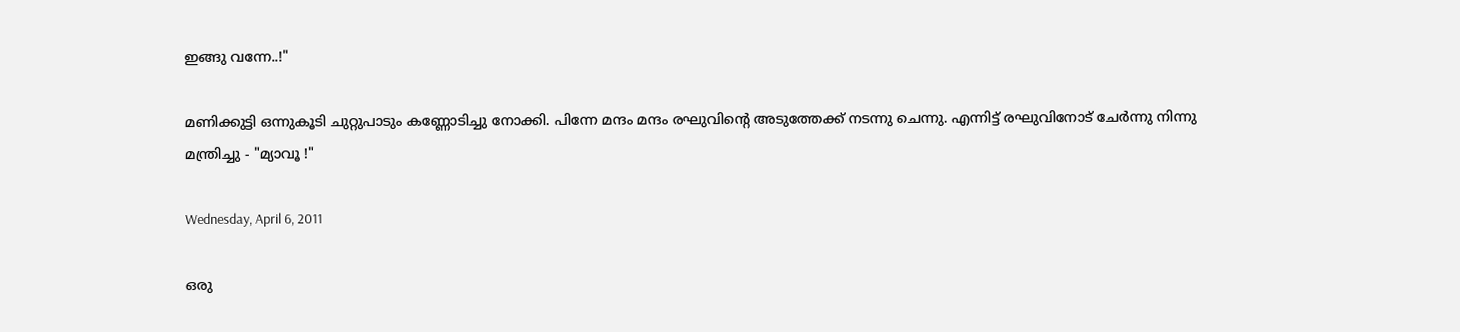ഇങ്ങു വന്നേ..!"

മണിക്കുട്ടി ഒന്നുകൂടി ചുറ്റുപാടും കണ്ണോടിച്ചു നോക്കി. പിന്നേ മന്ദം മന്ദം രഘുവിന്റെ അടുത്തേക്ക് നടന്നു ചെന്നു. എന്നിട്ട് രഘുവിനോട് ചേര്‍ന്നു നിന്നു മന്ത്രിച്ചു - "മ്യാവൂ !"

Wednesday, April 6, 2011

ഒരു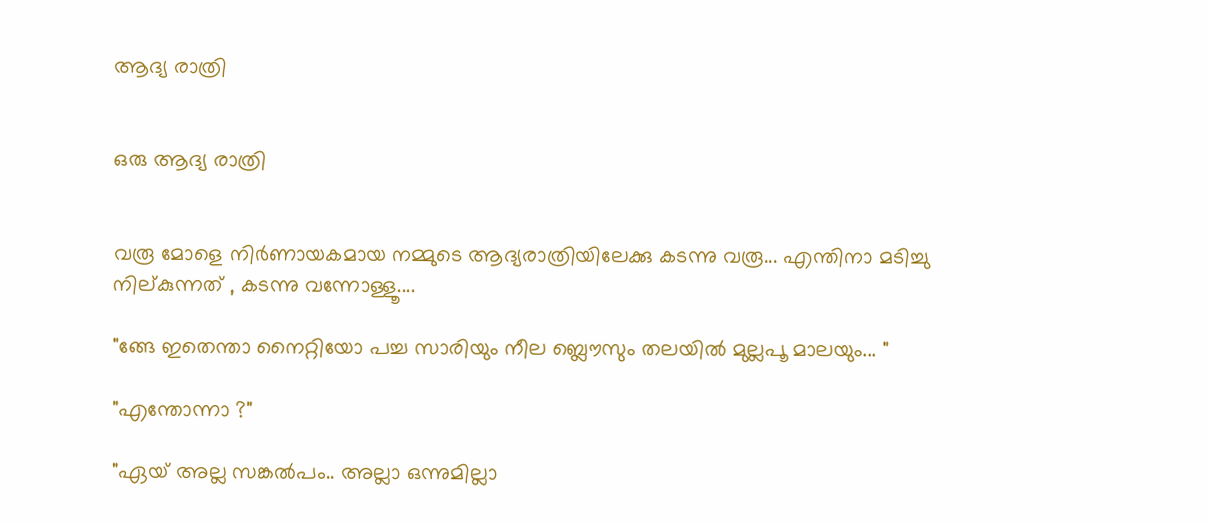ആദ്യ രാത്രി


ഒരു ആദ്യ രാത്രി


വരൂ മോളെ നിര്‍ണായകമായ നമ്മുടെ ആദ്യരാത്രിയിലേക്കു കടന്നു വരൂ... എന്തിനാ മടിച്ചു നില്കുന്നത് , കടന്നു വന്നോള്ളൂ....

"ങ്ങേ ഇതെന്താ നൈറ്റിയോ പച്ച സാരിയും നീല ബ്ലൌസും തലയില്‍ മുല്ലപൂ മാലയും... "

"എന്തോന്നാ ?"

"ഏയ്‌ അല്ല സങ്കല്‍പം.. അല്ലാ ഒന്നുമില്ലാ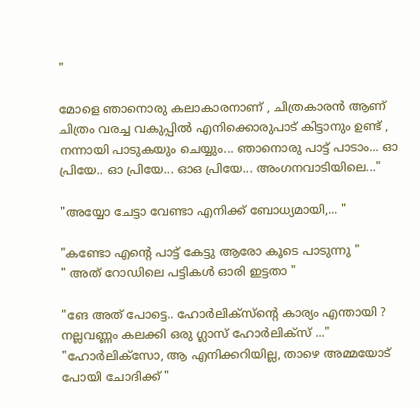"

മോളെ ഞാനൊരു കലാകാരനാണ് , ചിത്രകാരന്‍ ആണ് ചിത്രം വരച്ച വകുപ്പില്‍ എനിക്കൊരുപാട് കിട്ടാനും ഉണ്ട് , നന്നായി പാടുകയും ചെയ്യും... ഞാനൊരു പാട്ട് പാടാം... ഓ പ്രിയേ.. ഓ പ്രിയേ... ഓഒ പ്രിയേ... അംഗനവാടിയിലെ..."

"അയ്യോ ചേട്ടാ വേണ്ടാ എനിക്ക് ബോധ്യമായി,... "

"കണ്ടോ എന്‍റെ പാട്ട് കേട്ടു ആരോ കൂടെ പാടുന്നു "
" അത് റോഡിലെ പട്ടികള്‍ ഓരി ഇട്ടതാ "

"ങേ അത് പോട്ടെ.. ഹോര്‍ലിക്സ്ന്റെ കാര്യം എന്തായി ? നല്ലവണ്ണം കലക്കി ഒരു ഗ്ലാസ്‌ ഹോര്‍ലിക്സ് ..."
"ഹോര്‍ലിക്സോ, ആ എനിക്കറിയില്ല, താഴെ അമ്മയോട് പോയി ചോദിക്ക് "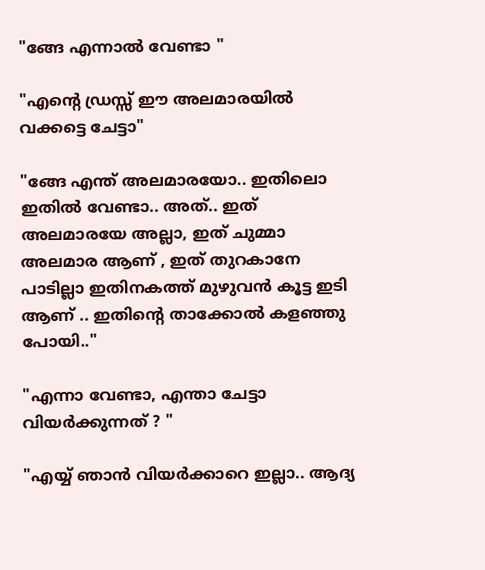"ങ്ങേ എന്നാല്‍ വേണ്ടാ "

"എന്‍റെ ഡ്രസ്സ്‌ ഈ അലമാരയില്‍ വക്കട്ടെ ചേട്ടാ"

"ങ്ങേ എന്ത് അലമാരയോ.. ഇതിലൊ ഇതില്‍ വേണ്ടാ.. അത്.. ഇത് അലമാരയേ അല്ലാ, ഇത് ചുമ്മാ അലമാര ആണ് , ഇത് തുറകാനേ പാടില്ലാ ഇതിനകത്ത് മുഴുവന്‍ കൂട്ട ഇടി ആണ് .. ഇതിന്റെ താക്കോല്‍ കളഞ്ഞു പോയി.."

"എന്നാ വേണ്ടാ, എന്താ ചേട്ടാ വിയര്‍ക്കുന്നത് ? "

"എയ്യ് ഞാന്‍ വിയര്‍ക്കാറെ ഇല്ലാ.. ആദ്യ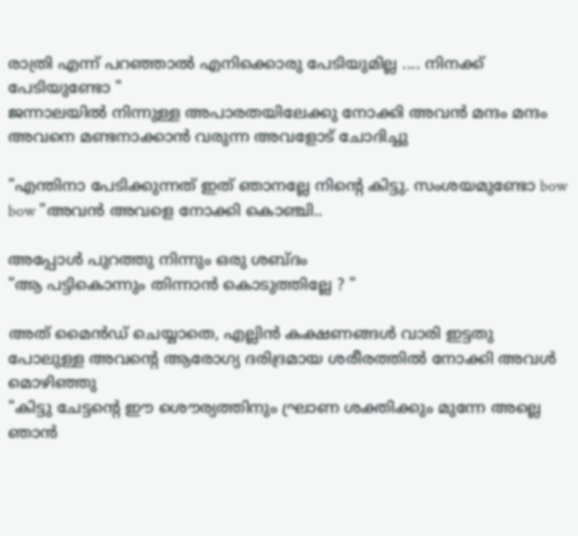രാത്രി എന്ന് പറഞ്ഞാല്‍ എനിക്കൊരു പേടിയുമില്ല .... നിനക്ക് പേടിയുണ്ടോ "
ജന്നാലയില്‍ നിന്നുള്ള അപാരതയിലേക്കു നോക്കി അവന്‍ മന്ദം മന്ദം അവനെ മണ്ടനാക്കാന്‍ വരുന്ന അവളോട്‌ ചോദിച്ചു

"എന്തിനാ പേടിക്കുന്നത് ഇത് ഞാനല്ലേ നിന്‍റെ കിട്ടു. സംശയമുണ്ടോ bow bow "അവന്‍ അവളെ നോക്കി കൊഞ്ചി..

അപ്പോള്‍ പുറത്തു നിന്നും ഒരു ശബ്ദം
"ആ പട്ടികൊന്നും തിന്നാന്‍ കൊടുത്തില്ലേ ? "

അത് മൈന്‍ഡ് ചെയ്യാതെ, എല്ലിന്‍ കക്ഷണങ്ങള്‍ വാരി ഇട്ടതു പോലുള്ള അവന്റെ ആരോഗ്യ ദരിദ്രമായ ശരീരത്തില്‍ നോക്കി അവള്‍ മൊഴിഞ്ഞു
"കിട്ടു ചേട്ടന്റെ ഈ ശൌര്യത്തിനും ഘ്രാണ ശക്തിക്കും മുന്നേ അല്ലെ ഞാന്‍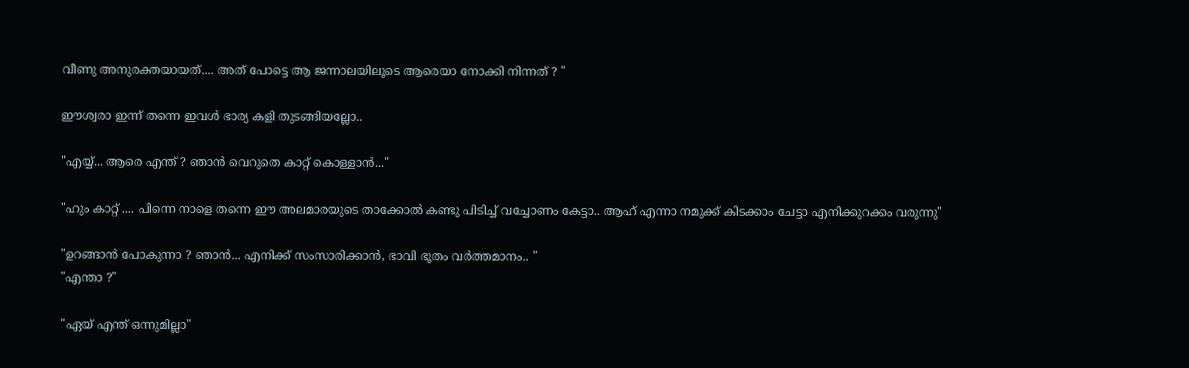വീണു അനുരക്തയായത്.... അത് പോട്ടെ ആ ജന്നാലയിലൂടെ ആരെയാ നോക്കി നിന്നത് ? "

ഈശ്വരാ ഇന്ന് തന്നെ ഇവള്‍ ഭാര്യ കളി തുടങ്ങിയല്ലോ..

"എയ്യ്... ആരെ എന്ത് ? ഞാന്‍ വെറുതെ കാറ്റ് കൊള്ളാന്‍..."

"ഹും കാറ്റ് .... പിന്നെ നാളെ തന്നെ ഈ അലമാരയുടെ താക്കോല്‍ കണ്ടു പിടിച്ച് വച്ചോണം കേട്ടാ.. ആഹ് എന്നാ നമുക്ക് കിടക്കാം ചേട്ടാ എനിക്കുറക്കം വരുന്നു"

"ഉറങ്ങാന്‍ പോകുന്നാ ? ഞാന്‍... എനിക്ക് സംസാരിക്കാന്‍, ഭാവി ഭൂതം വര്‍ത്തമാനം.. "
"എന്താ ?"

"ഏയ്‌ എന്ത് ഒന്നുമില്ലാ"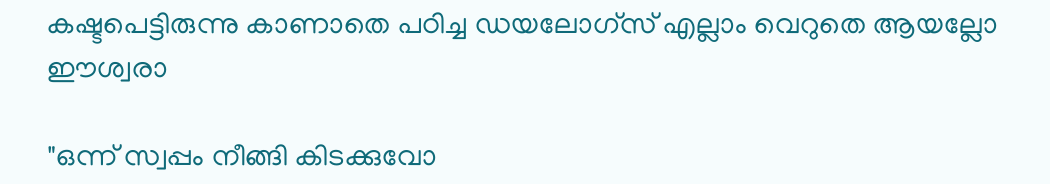കഷ്ടപെട്ടിരുന്നു കാണാതെ പഠിച്ച ഡയലോഗ്സ് എല്ലാം വെറുതെ ആയല്ലോ ഈശ്വരാ

"ഒന്ന് സ്വപ്പം നീങ്ങി കിടക്കുവോ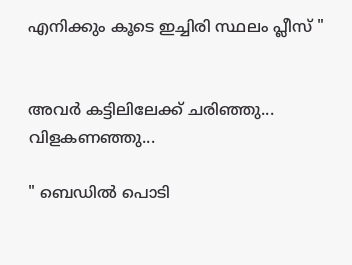എനിക്കും കൂടെ ഇച്ചിരി സ്ഥലം പ്ലീസ് "


അവര്‍ കട്ടിലിലേക്ക് ചരിഞ്ഞു... വിളകണഞ്ഞു...

" ബെഡില്‍ പൊടി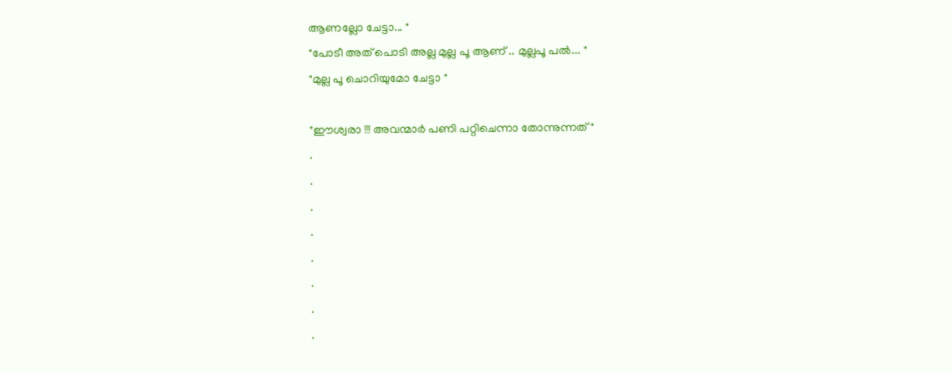ആണല്ലോ ചേട്ടാ... "
"പോടീ അത് പൊടി അല്ല മുല്ല പൂ ആണ് .. മുല്ലപൂ പല്‍... "
"മുല്ല പൂ ചൊറിയുമോ ചേട്ടാ "

"ഈശ്വരാ !!! അവന്മാര്‍ പണി പറ്റിചെന്നാ തോന്നുന്നത് "
.
.
.
.
.
.
.
.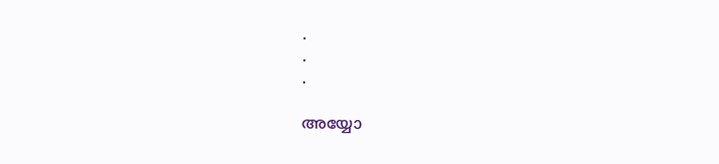.
.
.

അയ്യോ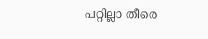പറ്റില്ലാ തീരെ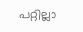പറ്റില്ലാ